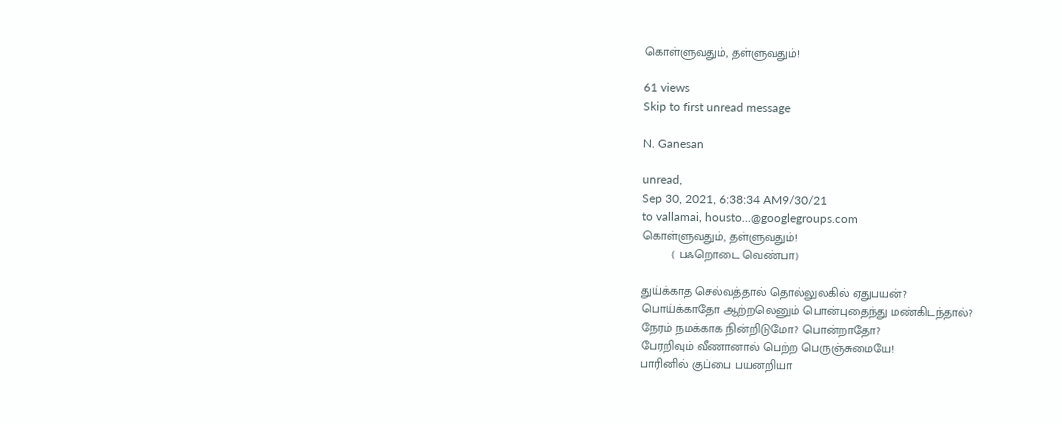கொள்ளுவதும், தள்ளுவதும்!

61 views
Skip to first unread message

N. Ganesan

unread,
Sep 30, 2021, 6:38:34 AM9/30/21
to vallamai, housto...@googlegroups.com
கொள்ளுவதும், தள்ளுவதும்!
         ( பஃறொடை வெண்பா)

துய்க்காத செல்வத்தால் தொல்லுலகில் ஏதுபயன்?
பொய்க்காதோ ஆற்றலெனும் பொன்புதைந்து மண்கிடந்தால்?
நேரம் நமக்காக நின்றிடுமோ? பொன்றாதோ?
பேரறிவும் வீணானால் பெற்ற பெருஞ்சுமையே!
பாரினில் குப்பை பயனறியா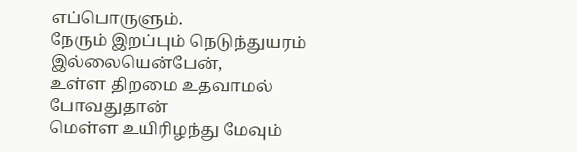எப்பொருளும்.
நேரும் இறப்பும் நெடுந்துயரம் இல்லையென்பேன்,
உள்ள திறமை உதவாமல் போவதுதான்
மெள்ள உயிரிழந்து மேவும்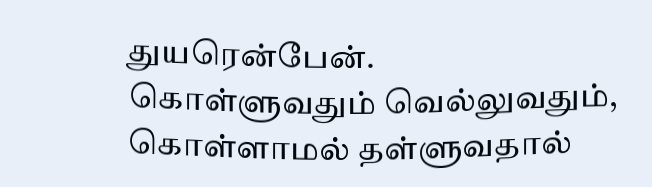துயரென்பேன்.
கொள்ளுவதும் வெல்லுவதும், கொள்ளாமல் தள்ளுவதால்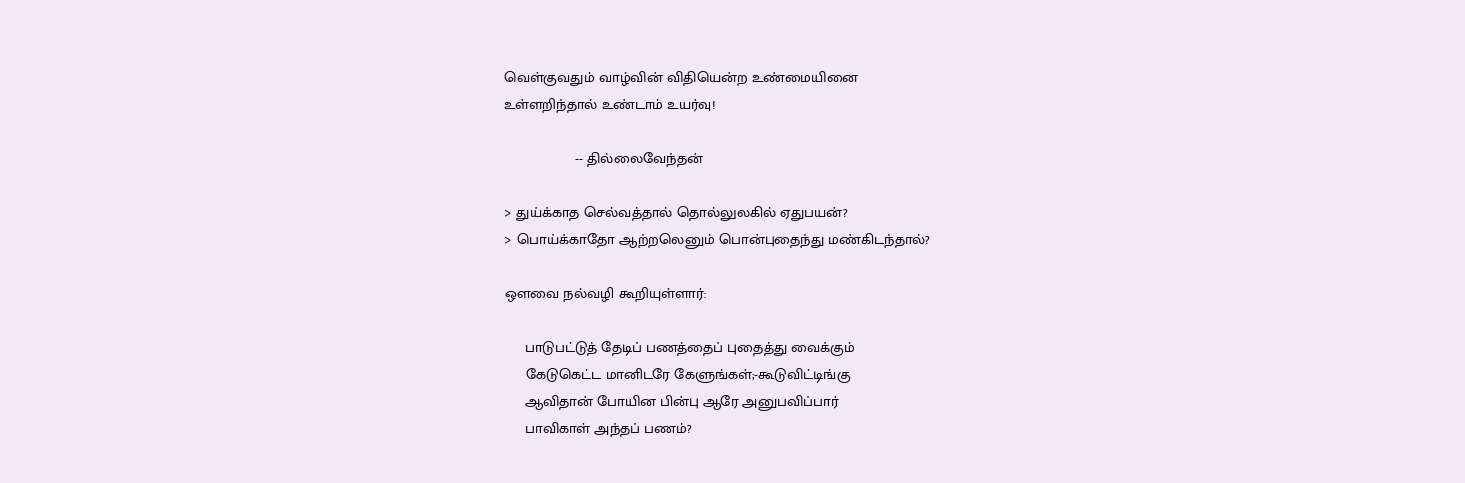வெள்குவதும் வாழ்வின் விதியென்ற உண்மையினை
உள்ளறிந்தால் உண்டாம் உயர்வு!

                 -- தில்லைவேந்தன்

> துய்க்காத செல்வத்தால் தொல்லுலகில் ஏதுபயன்?
> பொய்க்காதோ ஆற்றலெனும் பொன்புதைந்து மண்கிடந்தால்?

ஔவை நல்வழி கூறியுள்ளார்:

     பாடுபட்டுத் தேடிப் பணத்தைப் புதைத்து வைக்கும்
     கேடுகெட்ட மானிடரே கேளுங்கள்;-கூடுவிட்டிங்கு
     ஆவிதான் போயின பின்பு ஆரே அனுபவிப்பார்
     பாவிகாள் அந்தப் பணம்?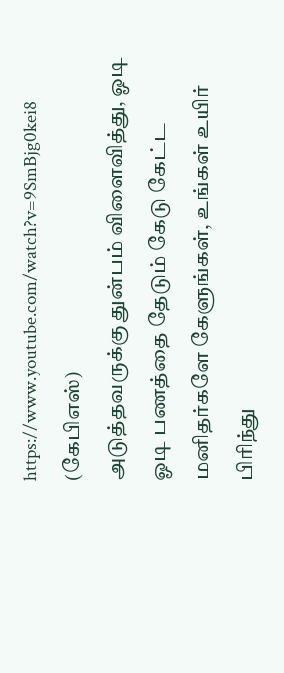https://www.youtube.com/watch?v=9SmBjg0kei8  (கேபிஎஸ்)
அடுத்தவருக்கு துன்பம் விளைவித்து, ஓடி ஓடி பணத்தை தேடும் கேடு கேட்ட மனிதர்களே கேளுங்கள், உங்கள் உயிர் பிரிந்து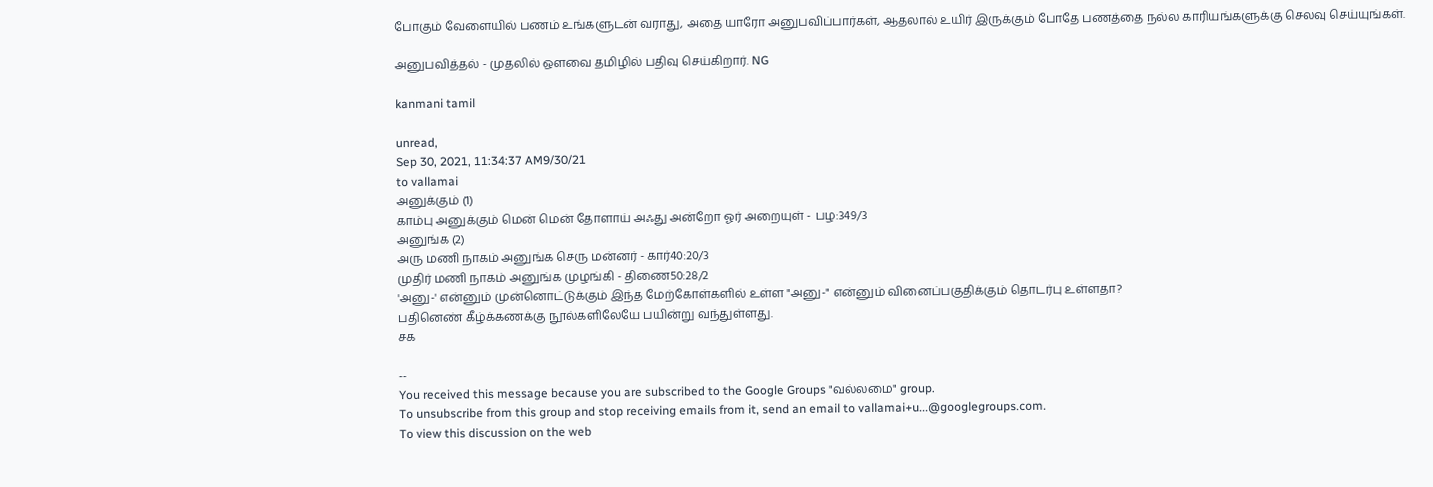போகும் வேளையில் பணம் உங்களுடன் வராது, அதை யாரோ அனுபவிப்பார்கள், ஆதலால் உயிர் இருக்கும் போதே பணத்தை நல்ல காரியங்களுக்கு செலவு செய்யுங்கள்.

அனுபவித்தல் - முதலில் ஔவை தமிழில் பதிவு செய்கிறார். NG

kanmani tamil

unread,
Sep 30, 2021, 11:34:37 AM9/30/21
to vallamai
அனுக்கும் (1)
காம்பு அனுக்கும் மென் மென் தோளாய் அஃது அன்றோ ஓர் அறையுள் - பழ:349/3
அனுங்க (2)
அரு மணி நாகம் அனுங்க செரு மன்னர் - கார்40:20/3
முதிர் மணி நாகம் அனுங்க முழங்கி - திணை50:28/2
'அனு-' என்னும் முன்னொட்டுக்கும் இந்த மேற்கோள்களில் உள்ள "அனு-" என்னும் வினைப்பகுதிக்கும் தொடர்பு உள்ளதா?
பதினெண் கீழ்க்கணக்கு நூல்களிலேயே பயின்று வந்துள்ளது.
சக

--
You received this message because you are subscribed to the Google Groups "வல்லமை" group.
To unsubscribe from this group and stop receiving emails from it, send an email to vallamai+u...@googlegroups.com.
To view this discussion on the web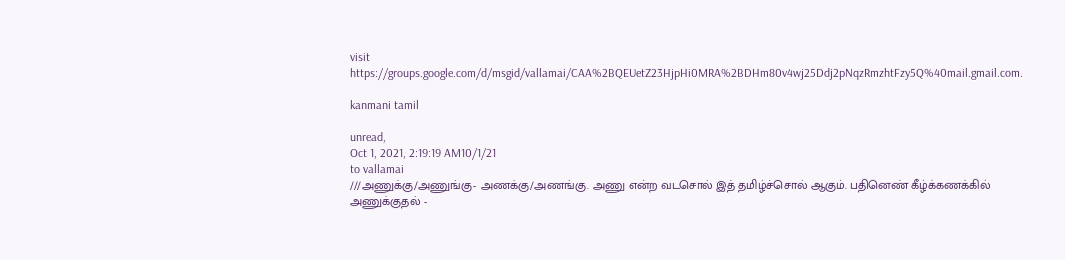visit https://groups.google.com/d/msgid/vallamai/CAA%2BQEUetZ23HjpHi0MRA%2BDHm80v4wj25Ddj2pNqzRmzhtFzy5Q%40mail.gmail.com.

kanmani tamil

unread,
Oct 1, 2021, 2:19:19 AM10/1/21
to vallamai
///அணுக்கு/அணுங்கு- அணக்கு/அணங்கு. அணு என்ற வடசொல் இத் தமிழ்ச்சொல் ஆகும். பதினெண் கீழ்க்கணக்கில் அணுக்குதல் -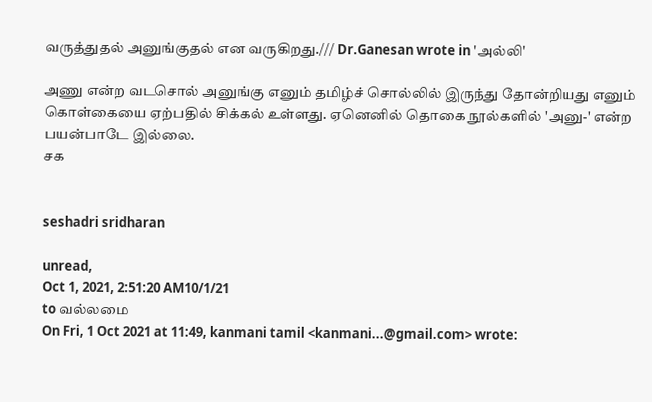வருத்துதல் அனுங்குதல் என வருகிறது./// Dr.Ganesan wrote in 'அல்லி'

அணு என்ற வடசொல் அனுங்கு எனும் தமிழ்ச் சொல்லில் இருந்து தோன்றியது எனும் கொள்கையை ஏற்பதில் சிக்கல் உள்ளது. ஏனெனில் தொகை நூல்களில் 'அனு-' என்ற பயன்பாடே இல்லை.
சக


seshadri sridharan

unread,
Oct 1, 2021, 2:51:20 AM10/1/21
to வல்லமை
On Fri, 1 Oct 2021 at 11:49, kanmani tamil <kanmani...@gmail.com> wrote: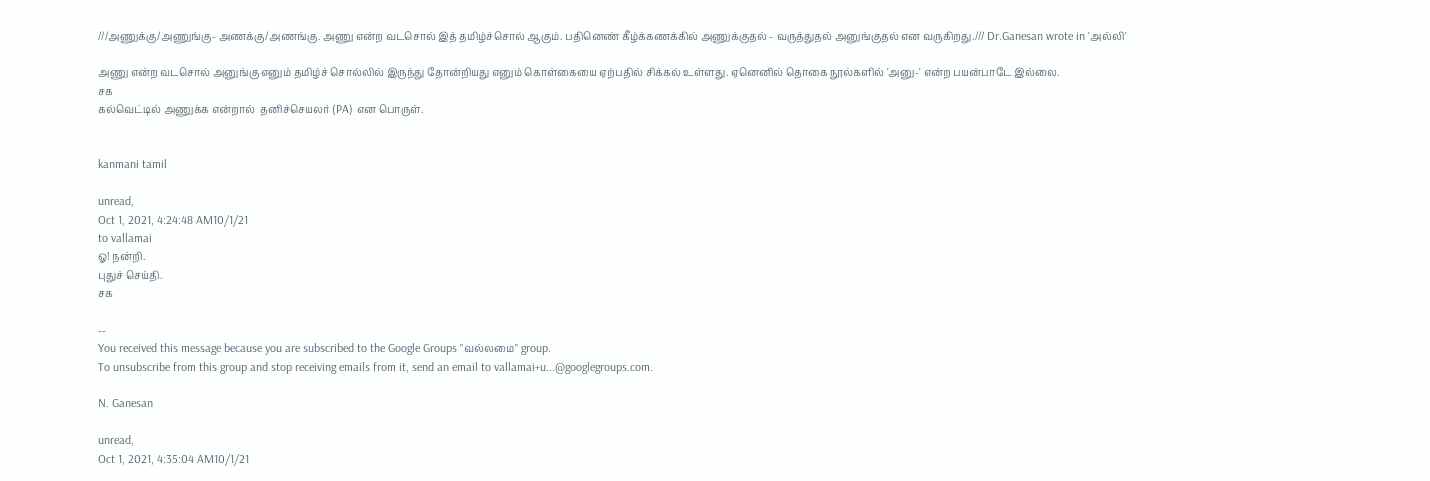///அணுக்கு/அணுங்கு- அணக்கு/அணங்கு. அணு என்ற வடசொல் இத் தமிழ்ச்சொல் ஆகும். பதினெண் கீழ்க்கணக்கில் அணுக்குதல் - வருத்துதல் அனுங்குதல் என வருகிறது./// Dr.Ganesan wrote in 'அல்லி'

அணு என்ற வடசொல் அனுங்கு எனும் தமிழ்ச் சொல்லில் இருந்து தோன்றியது எனும் கொள்கையை ஏற்பதில் சிக்கல் உள்ளது. ஏனெனில் தொகை நூல்களில் 'அனு-' என்ற பயன்பாடே இல்லை.
சக
கல்வெட்டில் அணுக்க என்றால்  தனிச்செயலர் (PA) என பொருள்.


kanmani tamil

unread,
Oct 1, 2021, 4:24:48 AM10/1/21
to vallamai
ஓ! நன்றி.
புதுச் செய்தி.
சக

--
You received this message because you are subscribed to the Google Groups "வல்லமை" group.
To unsubscribe from this group and stop receiving emails from it, send an email to vallamai+u...@googlegroups.com.

N. Ganesan

unread,
Oct 1, 2021, 4:35:04 AM10/1/21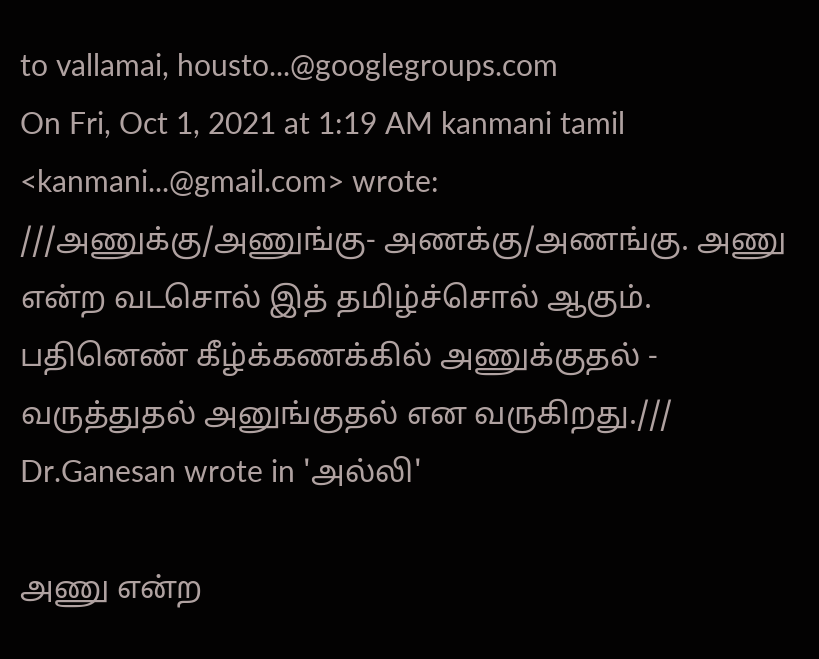to vallamai, housto...@googlegroups.com
On Fri, Oct 1, 2021 at 1:19 AM kanmani tamil <kanmani...@gmail.com> wrote:
///அணுக்கு/அணுங்கு- அணக்கு/அணங்கு. அணு என்ற வடசொல் இத் தமிழ்ச்சொல் ஆகும். பதினெண் கீழ்க்கணக்கில் அணுக்குதல் - வருத்துதல் அனுங்குதல் என வருகிறது./// Dr.Ganesan wrote in 'அல்லி'

அணு என்ற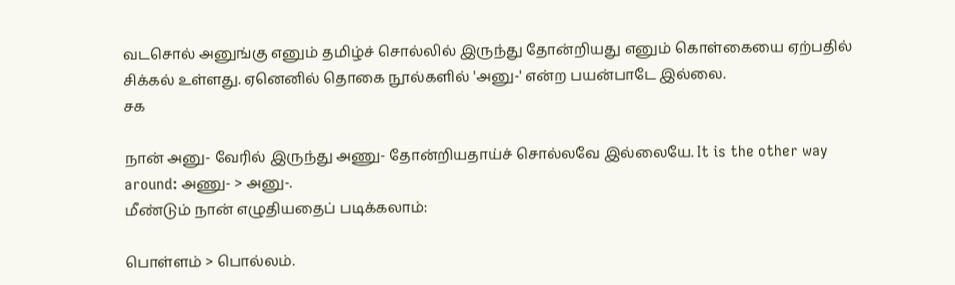வடசொல் அனுங்கு எனும் தமிழ்ச் சொல்லில் இருந்து தோன்றியது எனும் கொள்கையை ஏற்பதில் சிக்கல் உள்ளது. ஏனெனில் தொகை நூல்களில் 'அனு-' என்ற பயன்பாடே இல்லை.
சக

நான் அனு- வேரில் இருந்து அணு- தோன்றியதாய்ச் சொல்லவே இல்லையே. It is the other way around: அணு- > அனு-.
மீண்டும் நான் எழுதியதைப் படிக்கலாம்:

பொள்ளம் > பொல்லம்.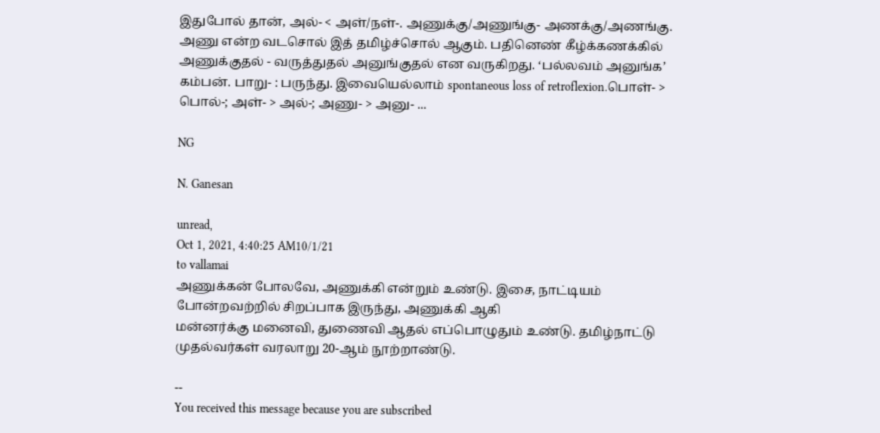இதுபோல் தான், அல்- < அள்/நள்-. அணுக்கு/அணுங்கு- அணக்கு/அணங்கு. அணு என்ற வடசொல் இத் தமிழ்ச்சொல் ஆகும். பதினெண் கீழ்க்கணக்கில் அணுக்குதல் - வருத்துதல் அனுங்குதல் என வருகிறது. ‘பல்லவம் அனுங்க’ கம்பன். பாறு- : பருந்து. இவையெல்லாம் spontaneous loss of retroflexion.பொள்- > பொல்-; அள்- > அல்-; அணு- > அனு- ...

NG

N. Ganesan

unread,
Oct 1, 2021, 4:40:25 AM10/1/21
to vallamai
அணுக்கன் போலவே, அணுக்கி என்றும் உண்டு. இசை, நாட்டியம் போன்றவற்றில் சிறப்பாக இருந்து, அணுக்கி ஆகி
மன்னர்க்கு மனைவி, துணைவி ஆதல் எப்பொழுதும் உண்டு. தமிழ்நாட்டு முதல்வர்கள் வரலாறு 20-ஆம் நூற்றாண்டு.

--
You received this message because you are subscribed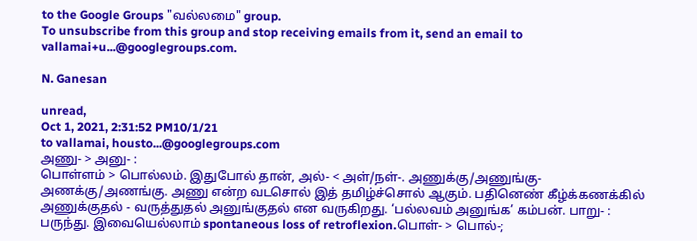to the Google Groups "வல்லமை" group.
To unsubscribe from this group and stop receiving emails from it, send an email to vallamai+u...@googlegroups.com.

N. Ganesan

unread,
Oct 1, 2021, 2:31:52 PM10/1/21
to vallamai, housto...@googlegroups.com
அணு- > அனு- :
பொள்ளம் > பொல்லம். இதுபோல் தான், அல்- < அள்/நள்-. அணுக்கு/அணுங்கு- அணக்கு/அணங்கு. அணு என்ற வடசொல் இத் தமிழ்ச்சொல் ஆகும். பதினெண் கீழ்க்கணக்கில் அணுக்குதல் - வருத்துதல் அனுங்குதல் என வருகிறது. ‘பல்லவம் அனுங்க’ கம்பன். பாறு- : பருந்து. இவையெல்லாம் spontaneous loss of retroflexion.பொள்- > பொல்-;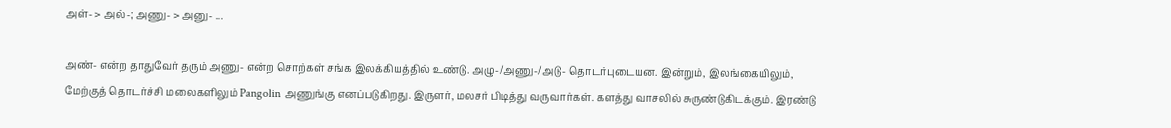அள்- > அல்-; அணு- > அனு- ...

அண்- என்ற தாதுவேர் தரும் அணு- என்ற சொற்கள் சங்க இலக்கியத்தில் உண்டு. அழு-/அணு-/அடு- தொடர்புடையன. இன்றும், இலங்கையிலும், மேற்குத் தொடர்ச்சி மலைகளிலும் Pangolin அணுங்கு எனப்படுகிறது. இருளர், மலசர் பிடித்து வருவார்கள். களத்து வாசலில் சுருண்டுகிடக்கும். இரண்டு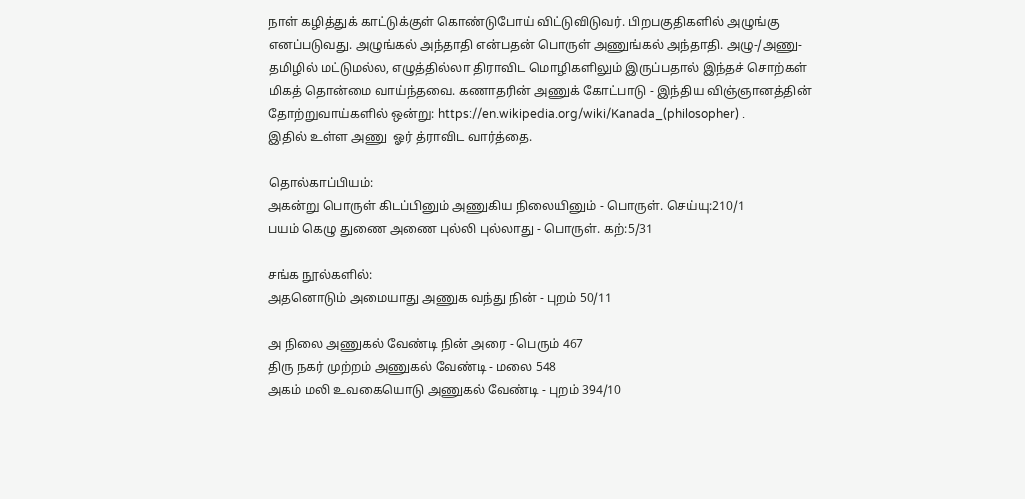நாள் கழித்துக் காட்டுக்குள் கொண்டுபோய் விட்டுவிடுவர். பிறபகுதிகளில் அழுங்கு எனப்படுவது. அழுங்கல் அந்தாதி என்பதன் பொருள் அணுங்கல் அந்தாதி. அழு-/அணு- தமிழில் மட்டுமல்ல, எழுத்தில்லா திராவிட மொழிகளிலும் இருப்பதால் இந்தச் சொற்கள் மிகத் தொன்மை வாய்ந்தவை. கணாதரின் அணுக் கோட்பாடு - இந்திய விஞ்ஞானத்தின் தோற்றுவாய்களில் ஒன்று: https://en.wikipedia.org/wiki/Kanada_(philosopher) .
இதில் உள்ள அணு  ஓர் த்ராவிட வார்த்தை.

தொல்காப்பியம்:
அகன்று பொருள் கிடப்பினும் அணுகிய நிலையினும் - பொருள். செய்யு:210/1
பயம் கெழு துணை அணை புல்லி புல்லாது - பொருள். கற்:5/31

சங்க நூல்களில்:
அதனொடும் அமையாது அணுக வந்து நின் - புறம் 50/11

அ நிலை அணுகல் வேண்டி நின் அரை - பெரும் 467
திரு நகர் முற்றம் அணுகல் வேண்டி - மலை 548
அகம் மலி உவகையொடு அணுகல் வேண்டி - புறம் 394/10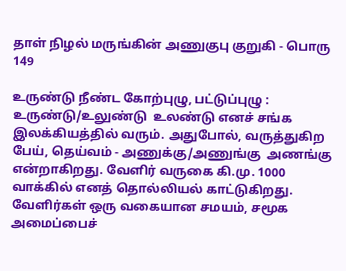தாள் நிழல் மருங்கின் அணுகுபு குறுகி - பொரு 149

உருண்டு நீண்ட கோற்புழு, பட்டுப்புழு : உருண்டு/உலுண்டு  உலண்டு எனச் சங்க இலக்கியத்தில் வரும். அதுபோல், வருத்துகிற பேய், தெய்வம் - அணுக்கு/அணுங்கு  அணங்கு
என்றாகிறது. வேளிர் வருகை கி.மு. 1000 வாக்கில் எனத் தொல்லியல் காட்டுகிறது. வேளிர்கள் ஒரு வகையான சமயம், சமூக அமைப்பைச்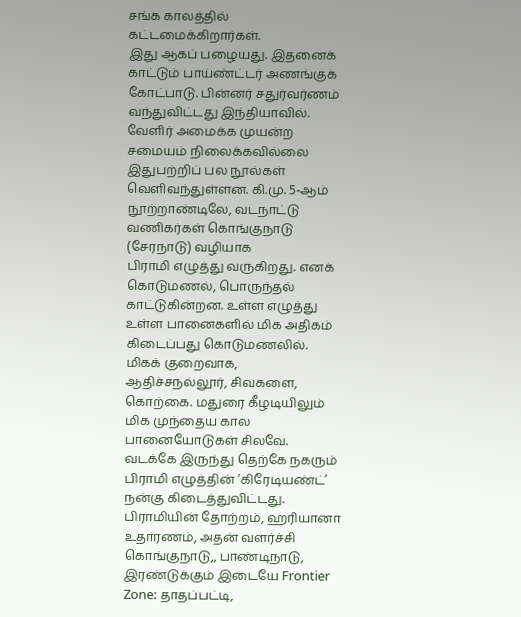சங்க காலத்தில் கட்டமைக்கிறார்கள்.
இது ஆகப் பழையது. இதனைக் காட்டும் பாய்ண்ட்டர் அணங்குக் கோட்பாடு. பின்னர் சதுர்வர்ணம் வந்துவிட்டது இந்தியாவில். வேளிர் அமைக்க முயன்ற சமையம் நிலைக்கவில்லை
இதுபற்றிப் பல நூல்கள் வெளிவந்துள்ளன. கி.மு. 5-ஆம் நூற்றாண்டிலே, வடநாட்டு வணிகர்கள் கொங்குநாடு (சேரநாடு) வழியாக
பிராமி எழுத்து வருகிறது. எனக் கொடுமணல், பொருந்தல் காட்டுகின்றன. உள்ள எழுத்து உள்ள பானைகளில் மிக அதிகம் கிடைப்பது கொடுமணலில். மிகக் குறைவாக,
ஆதிச்சநல்லூர், சிவகளை, கொற்கை. மதுரை கீழடியிலும் மிக முந்தைய கால பானையோடுகள் சிலவே. வடக்கே இருந்து தெற்கே நகரும் பிராமி எழுத்தின் ‘கிரேடியண்ட்’
நன்கு கிடைத்துவிட்டது. பிராமியின் தோற்றம், ஹரியானா உதாரணம், அதன் வளர்ச்சி கொங்குநாடு,, பாண்டிநாடு, இரண்டுக்கும் இடையே Frontier Zone: தாதப்பட்டி,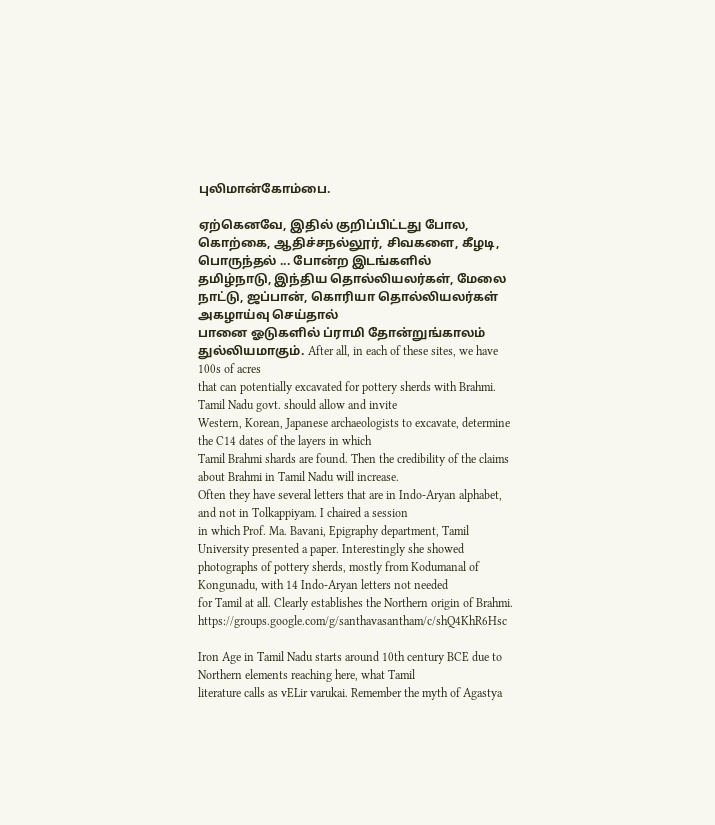புலிமான்கோம்பை.

ஏற்கெனவே, இதில் குறிப்பிட்டது போல, கொற்கை, ஆதிச்சநல்லூர், சிவகளை, கீழடி, பொருந்தல் ... போன்ற இடங்களில்
தமிழ்நாடு, இந்திய தொல்லியலர்கள், மேலை நாட்டு, ஜப்பான், கொரியா தொல்லியலர்கள் அகழாய்வு செய்தால்
பானை ஓடுகளில் ப்ராமி தோன்றுங்காலம் துல்லியமாகும். After all, in each of these sites, we have 100s of acres
that can potentially excavated for pottery sherds with Brahmi. Tamil Nadu govt. should allow and invite
Western, Korean, Japanese archaeologists to excavate, determine the C14 dates of the layers in which
Tamil Brahmi shards are found. Then the credibility of the claims about Brahmi in Tamil Nadu will increase.
Often they have several letters that are in Indo-Aryan alphabet, and not in Tolkappiyam. I chaired a session
in which Prof. Ma. Bavani, Epigraphy department, Tamil University presented a paper. Interestingly she showed
photographs of pottery sherds, mostly from Kodumanal of Kongunadu, with 14 Indo-Aryan letters not needed
for Tamil at all. Clearly establishes the Northern origin of Brahmi.
https://groups.google.com/g/santhavasantham/c/shQ4KhR6Hsc

Iron Age in Tamil Nadu starts around 10th century BCE due to Northern elements reaching here, what Tamil
literature calls as vELir varukai. Remember the myth of Agastya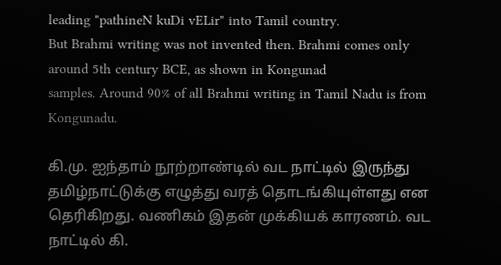leading "pathineN kuDi vELir" into Tamil country.
But Brahmi writing was not invented then. Brahmi comes only around 5th century BCE, as shown in Kongunad
samples. Around 90% of all Brahmi writing in Tamil Nadu is from Kongunadu.

கி.மு. ஐந்தாம் நூற்றாண்டில் வட நாட்டில் இருந்து தமிழ்நாட்டுக்கு எழுத்து வரத் தொடங்கியுள்ளது என
தெரிகிறது. வணிகம் இதன் முக்கியக் காரணம். வட நாட்டில் கி.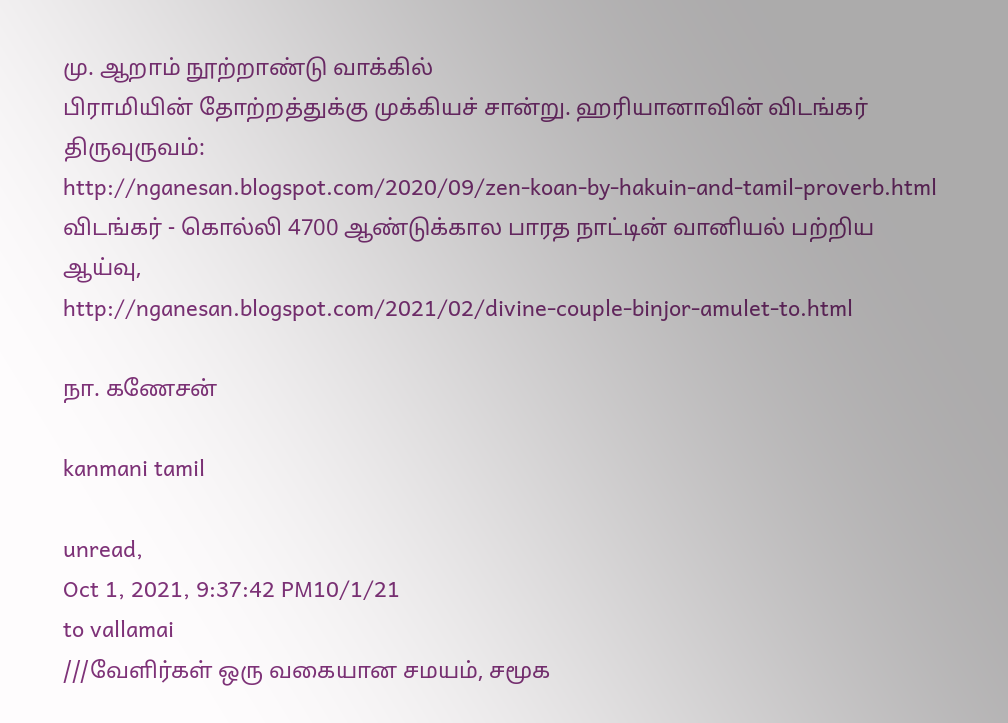மு. ஆறாம் நூற்றாண்டு வாக்கில்
பிராமியின் தோற்றத்துக்கு முக்கியச் சான்று. ஹரியானாவின் விடங்கர் திருவுருவம்:
http://nganesan.blogspot.com/2020/09/zen-koan-by-hakuin-and-tamil-proverb.html
விடங்கர் - கொல்லி 4700 ஆண்டுக்கால பாரத நாட்டின் வானியல் பற்றிய ஆய்வு,
http://nganesan.blogspot.com/2021/02/divine-couple-binjor-amulet-to.html

நா. கணேசன்

kanmani tamil

unread,
Oct 1, 2021, 9:37:42 PM10/1/21
to vallamai
///வேளிர்கள் ஒரு வகையான சமயம், சமூக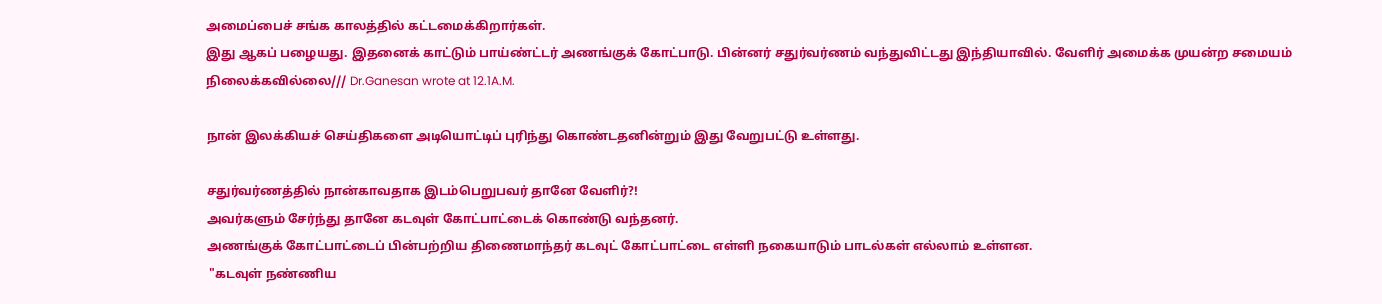அமைப்பைச் சங்க காலத்தில் கட்டமைக்கிறார்கள்.
இது ஆகப் பழையது. இதனைக் காட்டும் பாய்ண்ட்டர் அணங்குக் கோட்பாடு. பின்னர் சதுர்வர்ணம் வந்துவிட்டது இந்தியாவில். வேளிர் அமைக்க முயன்ற சமையம் நிலைக்கவில்லை/// Dr.Ganesan wrote at 12.1A.M.

நான் இலக்கியச் செய்திகளை அடியொட்டிப் புரிந்து கொண்டதனின்றும் இது வேறுபட்டு உள்ளது.

சதுர்வர்ணத்தில் நான்காவதாக இடம்பெறுபவர் தானே வேளிர்?!
அவர்களும் சேர்ந்து தானே கடவுள் கோட்பாட்டைக் கொண்டு வந்தனர்.
அணங்குக் கோட்பாட்டைப் பின்பற்றிய திணைமாந்தர் கடவுட் கோட்பாட்டை எள்ளி நகையாடும் பாடல்கள் எல்லாம் உள்ளன.
 "கடவுள் நண்ணிய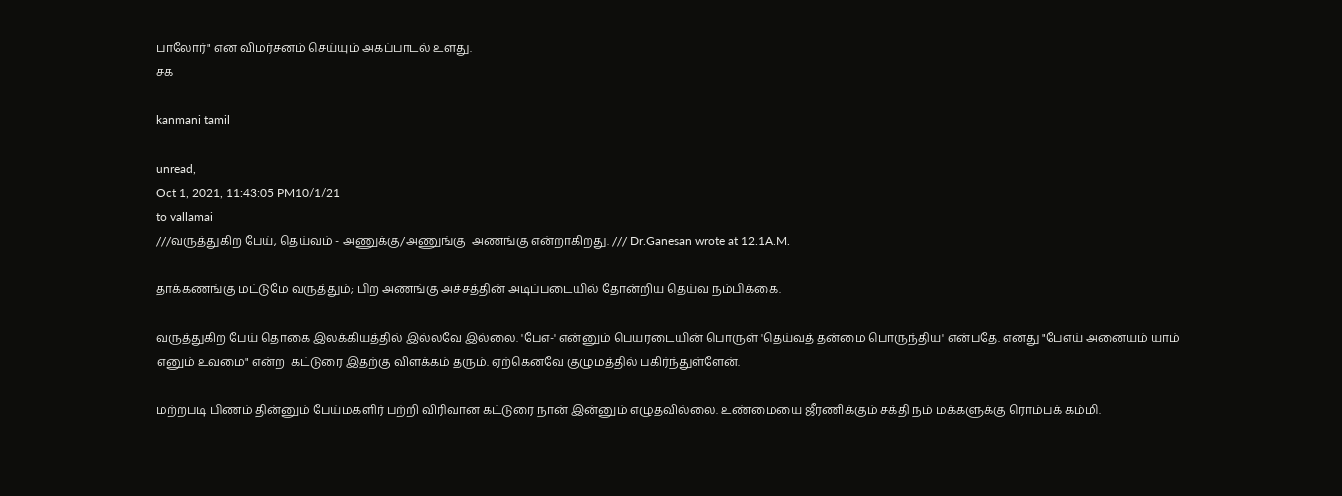பாலோர்" என விமர்சனம் செய்யும் அகப்பாடல் உளது.
சக

kanmani tamil

unread,
Oct 1, 2021, 11:43:05 PM10/1/21
to vallamai
///வருத்துகிற பேய், தெய்வம் - அணுக்கு/அணுங்கு  அணங்கு என்றாகிறது. /// Dr.Ganesan wrote at 12.1A.M.

தாக்கணங்கு மட்டுமே வருத்தும்; பிற அணங்கு அச்சத்தின் அடிப்படையில் தோன்றிய தெய்வ நம்பிக்கை.

வருத்துகிற பேய் தொகை இலக்கியத்தில் இல்லவே இல்லை. 'பேஎ-' என்னும் பெயரடையின் பொருள் 'தெய்வத் தன்மை பொருந்திய' என்பதே. எனது "பேஎய் அனையம் யாம் எனும் உவமை" என்ற  கட்டுரை இதற்கு விளக்கம் தரும். ஏற்கெனவே குழுமத்தில் பகிர்ந்துள்ளேன்.

மற்றபடி பிணம் தின்னும் பேய்மகளிர் பற்றி விரிவான கட்டுரை நான் இன்னும் எழுதவில்லை. உண்மையை ஜீரணிக்கும் சக்தி நம் மக்களுக்கு ரொம்பக் கம்மி.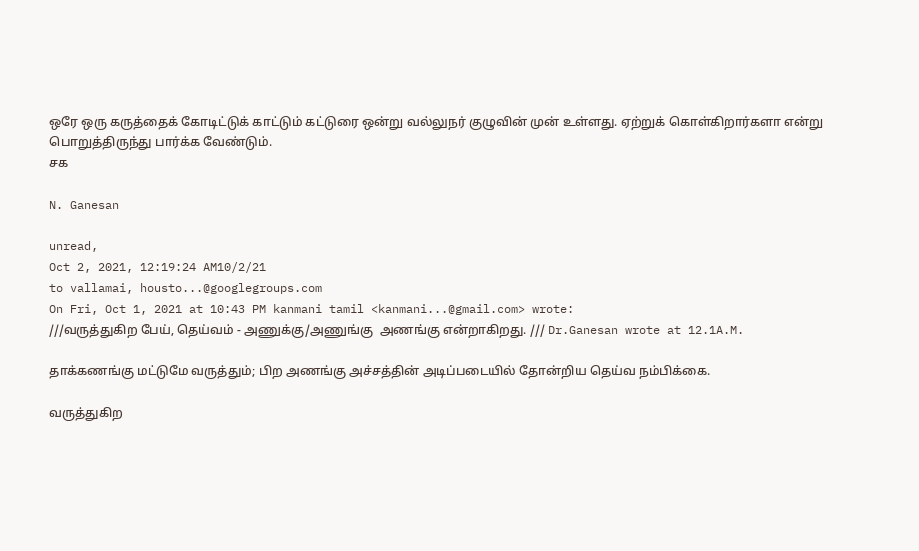ஒரே ஒரு கருத்தைக் கோடிட்டுக் காட்டும் கட்டுரை ஒன்று வல்லுநர் குழுவின் முன் உள்ளது. ஏற்றுக் கொள்கிறார்களா என்று பொறுத்திருந்து பார்க்க வேண்டும்.
சக

N. Ganesan

unread,
Oct 2, 2021, 12:19:24 AM10/2/21
to vallamai, housto...@googlegroups.com
On Fri, Oct 1, 2021 at 10:43 PM kanmani tamil <kanmani...@gmail.com> wrote:
///வருத்துகிற பேய், தெய்வம் - அணுக்கு/அணுங்கு  அணங்கு என்றாகிறது. /// Dr.Ganesan wrote at 12.1A.M.

தாக்கணங்கு மட்டுமே வருத்தும்; பிற அணங்கு அச்சத்தின் அடிப்படையில் தோன்றிய தெய்வ நம்பிக்கை.

வருத்துகிற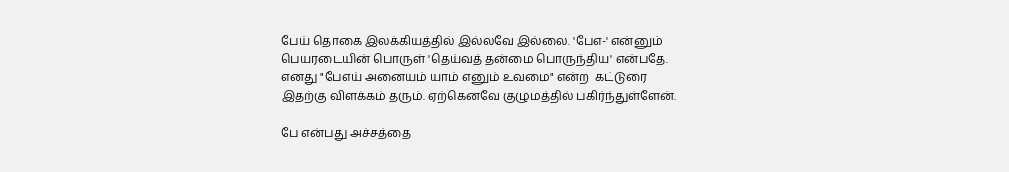பேய் தொகை இலக்கியத்தில் இல்லவே இல்லை. 'பேஎ-' என்னும் பெயரடையின் பொருள் 'தெய்வத் தன்மை பொருந்திய' என்பதே. எனது "பேஎய் அனையம் யாம் எனும் உவமை" என்ற  கட்டுரை இதற்கு விளக்கம் தரும். ஏற்கெனவே குழுமத்தில் பகிர்ந்துள்ளேன்.

பே என்பது அச்சத்தை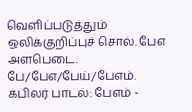வெளிப்படுத்தும் ஒலிக்குறிப்புச் சொல். பேஎ அளபெடை. பே/பேஎ/பேய்/பேஎம்.
கபிலர் பாடல்: பேஎம் -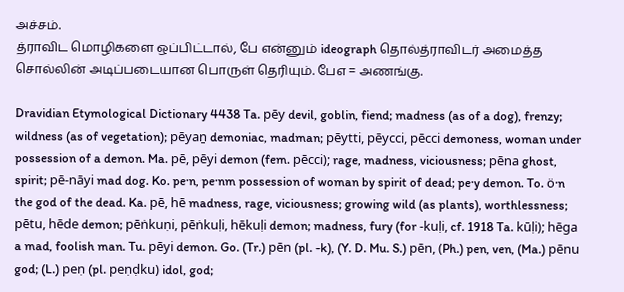அச்சம்.
த்ராவிட மொழிகளை ஒப்பிட்டால், பே என்னும் ideograph தொல்த்ராவிடர் அமைத்த சொல்லின் அடிப்படையான பொருள் தெரியும். பேஎ = அணங்கு.

Dravidian Etymological Dictionary 4438 Ta. pēy devil, goblin, fiend; madness (as of a dog), frenzy; wildness (as of vegetation); pēyaṉ demoniac, madman; pēytti, pēycci, pēcci demoness, woman under possession of a demon. Ma. pē, pēyi demon (fem. pēcci); rage, madness, viciousness; pēna ghost, spirit; pē-nāyi mad dog. Ko. pe·n, pe·nm possession of woman by spirit of dead; pe·y demon. To. ö·n the god of the dead. Ka. pē, hē madness, rage, viciousness; growing wild (as plants), worthlessness; pētu, hēde demon; pēṅkuṇi, pēṅkuḷi, hēkuḷi demon; madness, fury (for -kuḷi, cf. 1918 Ta. kūḷi); hēga a mad, foolish man. Tu. pēyi demon. Go. (Tr.) pēn (pl. -k), (Y. D. Mu. S.) pēn, (Ph.) pen, ven, (Ma.) pēnu god; (L.) peṇ (pl. peṇḍku) idol, god;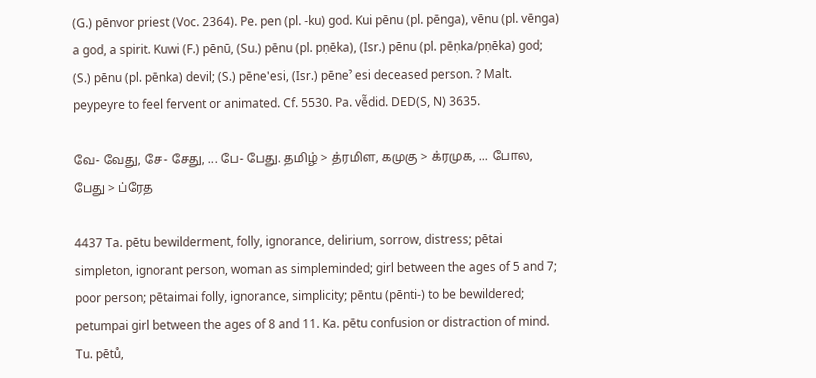(G.) pēnvor priest (Voc. 2364). Pe. pen (pl. -ku) god. Kui pēnu (pl. pēnga), vēnu (pl. vēnga) a god, a spirit. Kuwi (F.) pēnū, (Su.) pēnu (pl. pṇēka), (Isr.) pēnu (pl. pēṇka/pṇēka) god; (S.) pēnu (pl. pēnka) devil; (S.) pēne'esi, (Isr.) pēneˀ esi deceased person. ? Malt. peypeyre to feel fervent or animated. Cf. 5530. Pa. vē̃did. DED(S, N) 3635.

வே- வேது, சே- சேது, ... பே- பேது. தமிழ் > த்ரமிள, கமுகு > க்ரமுக, ... போல, பேது > ப்ரேத

4437 Ta. pētu bewilderment, folly, ignorance, delirium, sorrow, distress; pētai simpleton, ignorant person, woman as simpleminded; girl between the ages of 5 and 7; poor person; pētaimai folly, ignorance, simplicity; pēntu (pēnti-) to be bewildered; petumpai girl between the ages of 8 and 11. Ka. pētu confusion or distraction of mind. Tu. pētů,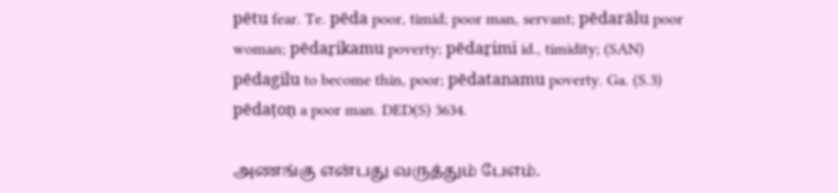pētu fear. Te. pēda poor, timid; poor man, servant; pēdarālu poor woman; pēdaṟikamu poverty; pēdaṟimi id., timidity; (SAN) pēdagilu to become thin, poor; pēdatanamu poverty. Ga. (S.3) pēdaṭoṇ a poor man. DED(S) 3634.

அணங்கு என்பது வருத்தும் பேஎம்.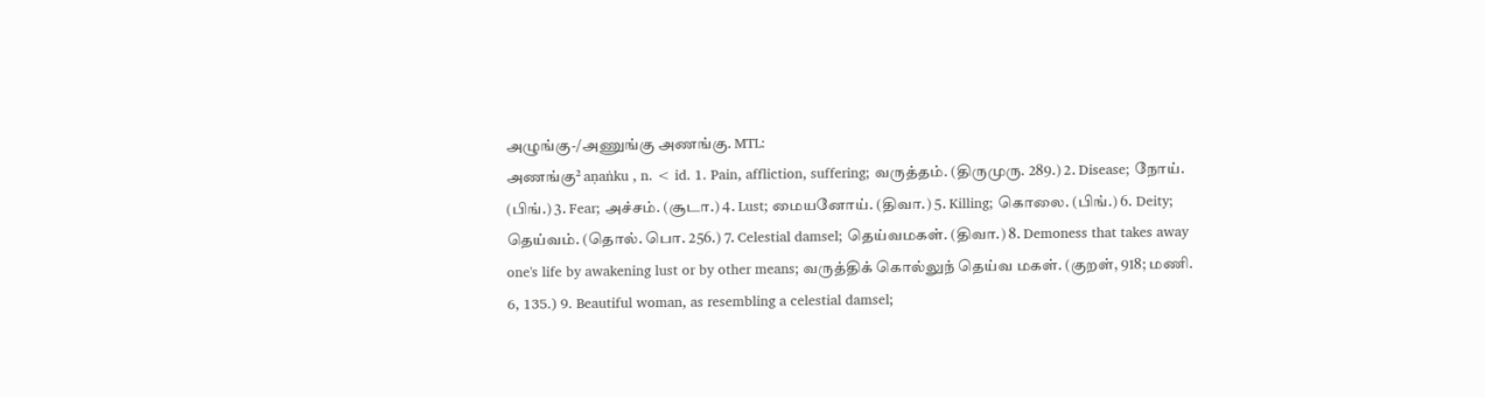அழுங்கு-/அணுங்கு அணங்கு. MTL:
அணங்கு² aṇaṅku , n. < id. 1. Pain, affliction, suffering; வருத்தம். (திருமுரு. 289.) 2. Disease; நோய். (பிங்.) 3. Fear; அச்சம். (சூடா.) 4. Lust; மையனோய். (திவா.) 5. Killing; கொலை. (பிங்.) 6. Deity; தெய்வம். (தொல். பொ. 256.) 7. Celestial damsel; தெய்வமகள். (திவா.) 8. Demoness that takes away one's life by awakening lust or by other means; வருத்திக் கொல்லுந் தெய்வ மகள். (குறள், 918; மணி. 6, 135.) 9. Beautiful woman, as resembling a celestial damsel;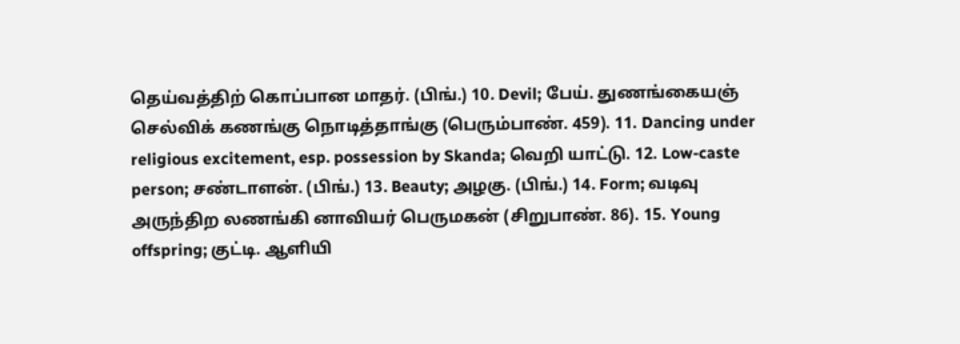தெய்வத்திற் கொப்பான மாதர். (பிங்.) 10. Devil; பேய். துணங்கையஞ் செல்விக் கணங்கு நொடித்தாங்கு (பெரும்பாண். 459). 11. Dancing under religious excitement, esp. possession by Skanda; வெறி யாட்டு. 12. Low-caste person; சண்டாளன். (பிங்.) 13. Beauty; அழகு. (பிங்.) 14. Form; வடிவு அருந்திற லணங்கி னாவியர் பெருமகன் (சிறுபாண். 86). 15. Young offspring; குட்டி. ஆளியி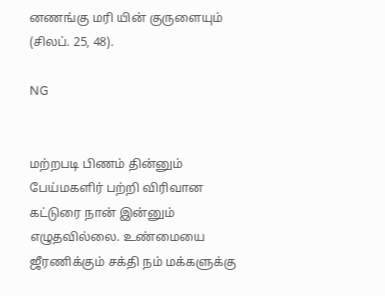னணங்கு மரி யின் குருளையும் (சிலப். 25, 48).

NG


மற்றபடி பிணம் தின்னும் பேய்மகளிர் பற்றி விரிவான கட்டுரை நான் இன்னும் எழுதவில்லை. உண்மையை ஜீரணிக்கும் சக்தி நம் மக்களுக்கு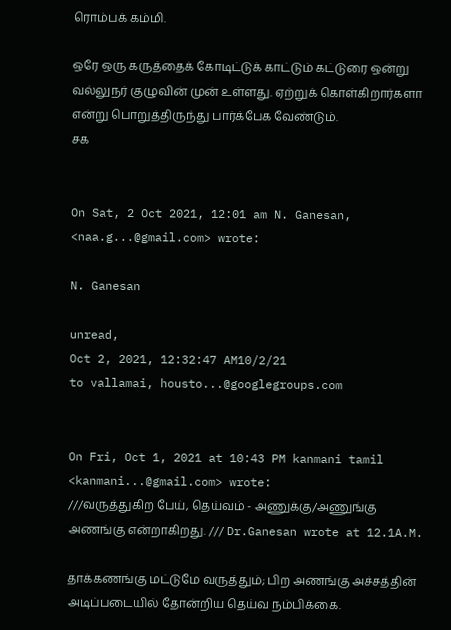ரொம்பக் கம்மி.

ஒரே ஒரு கருத்தைக் கோடிட்டுக் காட்டும் கட்டுரை ஒன்று வல்லுநர் குழுவின் முன் உள்ளது. ஏற்றுக் கொள்கிறார்களா என்று பொறுத்திருந்து பார்க்பேக வேண்டும்.
சக


On Sat, 2 Oct 2021, 12:01 am N. Ganesan, <naa.g...@gmail.com> wrote:

N. Ganesan

unread,
Oct 2, 2021, 12:32:47 AM10/2/21
to vallamai, housto...@googlegroups.com


On Fri, Oct 1, 2021 at 10:43 PM kanmani tamil <kanmani...@gmail.com> wrote:
///வருத்துகிற பேய், தெய்வம் - அணுக்கு/அணுங்கு  அணங்கு என்றாகிறது. /// Dr.Ganesan wrote at 12.1A.M.

தாக்கணங்கு மட்டுமே வருத்தும்; பிற அணங்கு அச்சத்தின் அடிப்படையில் தோன்றிய தெய்வ நம்பிக்கை.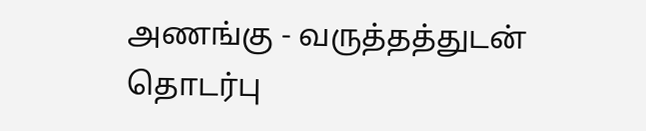அணங்கு - வருத்தத்துடன் தொடர்பு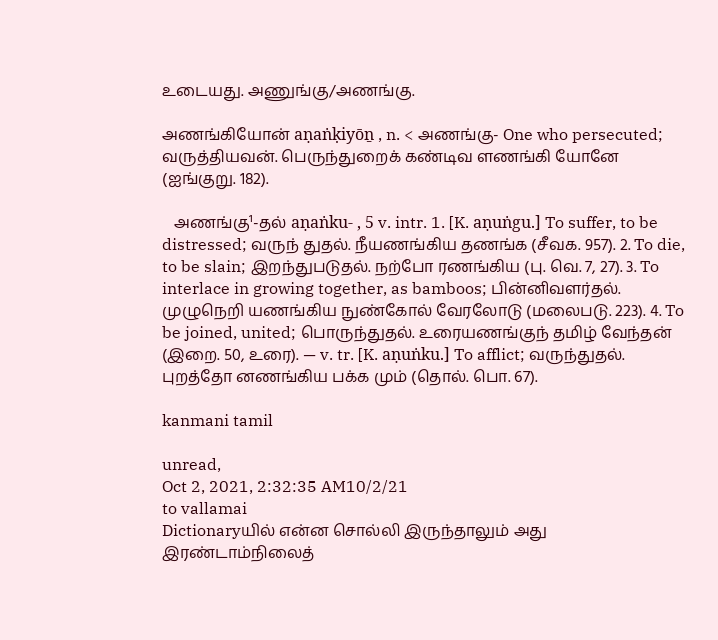உடையது. அணுங்கு/அணங்கு.

அணங்கியோன் aṇaṅḳiyōṉ , n. < அணங்கு- One who persecuted; வருத்தியவன். பெருந்துறைக் கண்டிவ ளணங்கி யோனே (ஐங்குறு. 182).

   அணங்கு¹-தல் aṇaṅku- , 5 v. intr. 1. [K. aṇuṅgu.] To suffer, to be distressed; வருந் துதல். நீயணங்கிய தணங்க (சீவக. 957). 2. To die, to be slain; இறந்துபடுதல். நற்போ ரணங்கிய (பு. வெ. 7, 27). 3. To interlace in growing together, as bamboos; பின்னிவளர்தல். முழுநெறி யணங்கிய நுண்கோல் வேரலோடு (மலைபடு. 223). 4. To be joined, united; பொருந்துதல். உரையணங்குந் தமிழ் வேந்தன் (இறை. 50, உரை). — v. tr. [K. aṇuṅku.] To afflict; வருந்துதல். புறத்தோ னணங்கிய பக்க மும் (தொல். பொ. 67).

kanmani tamil

unread,
Oct 2, 2021, 2:32:35 AM10/2/21
to vallamai
Dictionaryயில் என்ன சொல்லி இருந்தாலும் அது இரண்டாம்நிலைத்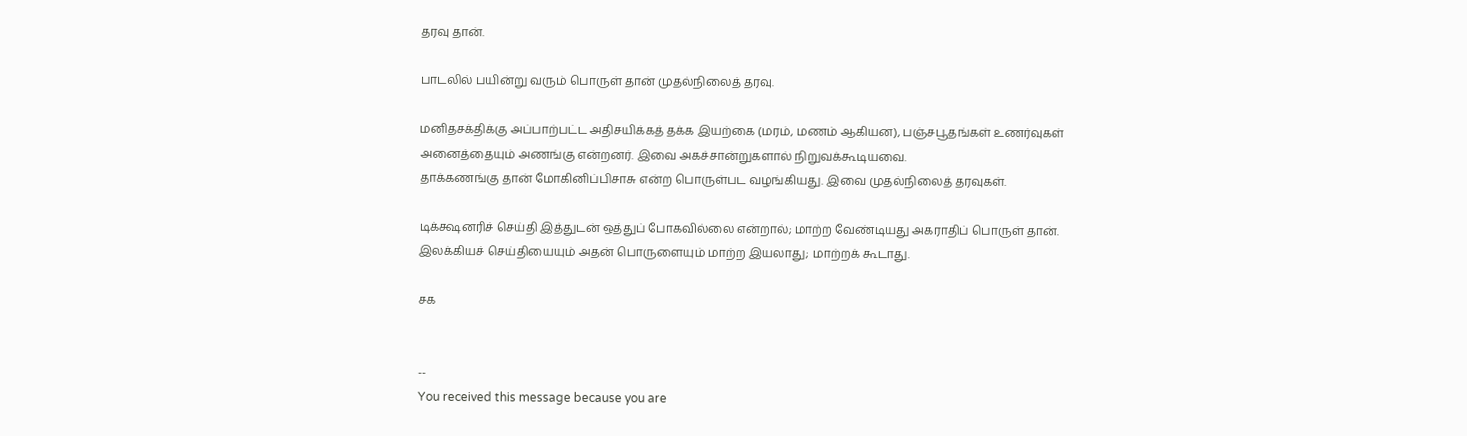தரவு தான்.

பாடலில் பயின்று வரும் பொருள் தான் முதல்நிலைத் தரவு.

மனிதசக்திக்கு அப்பாற்பட்ட அதிசயிக்கத் தக்க இயற்கை (மரம், மணம் ஆகியன), பஞ்சபூதங்கள் உணர்வுகள் அனைத்தையும் அணங்கு என்றனர். இவை அகச்சான்றுகளால் நிறுவக்கூடியவை.
தாக்கணங்கு தான் மோகினிப்பிசாசு என்ற பொருள்பட வழங்கியது. இவை முதல்நிலைத் தரவுகள்.

டிக்க்ஷனரிச் செய்தி இத்துடன் ஒத்துப் போகவில்லை என்றால்; மாற்ற வேண்டியது அகராதிப் பொருள் தான். இலக்கியச் செய்தியையும் அதன் பொருளையும் மாற்ற இயலாது; மாற்றக் கூடாது.

சக


--
You received this message because you are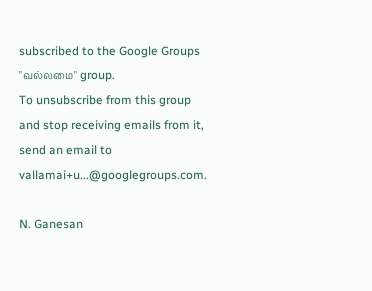subscribed to the Google Groups "வல்லமை" group.
To unsubscribe from this group and stop receiving emails from it, send an email to vallamai+u...@googlegroups.com.

N. Ganesan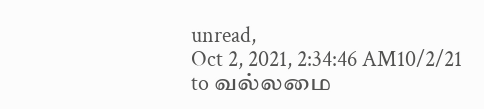unread,
Oct 2, 2021, 2:34:46 AM10/2/21
to வல்லமை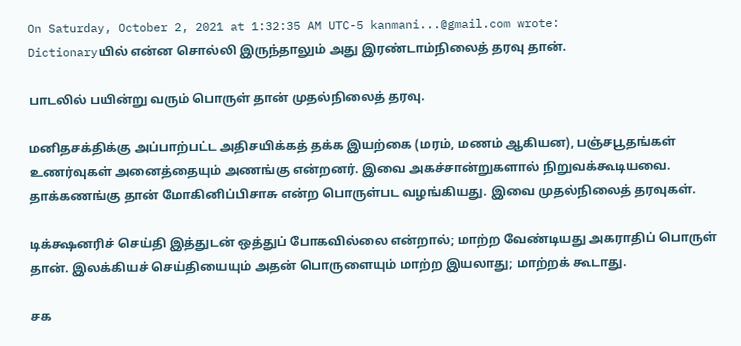On Saturday, October 2, 2021 at 1:32:35 AM UTC-5 kanmani...@gmail.com wrote:
Dictionaryயில் என்ன சொல்லி இருந்தாலும் அது இரண்டாம்நிலைத் தரவு தான்.

பாடலில் பயின்று வரும் பொருள் தான் முதல்நிலைத் தரவு.

மனிதசக்திக்கு அப்பாற்பட்ட அதிசயிக்கத் தக்க இயற்கை (மரம், மணம் ஆகியன), பஞ்சபூதங்கள் உணர்வுகள் அனைத்தையும் அணங்கு என்றனர். இவை அகச்சான்றுகளால் நிறுவக்கூடியவை.
தாக்கணங்கு தான் மோகினிப்பிசாசு என்ற பொருள்பட வழங்கியது. இவை முதல்நிலைத் தரவுகள்.

டிக்க்ஷனரிச் செய்தி இத்துடன் ஒத்துப் போகவில்லை என்றால்; மாற்ற வேண்டியது அகராதிப் பொருள் தான். இலக்கியச் செய்தியையும் அதன் பொருளையும் மாற்ற இயலாது; மாற்றக் கூடாது.

சக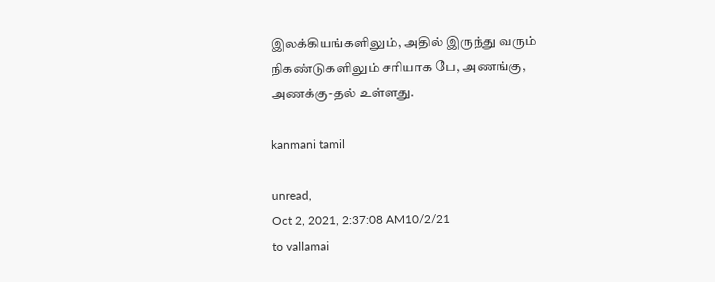இலக்கியங்களிலும், அதில் இருந்து வரும் நிகண்டுகளிலும் சரியாக பே, அணங்கு, அணக்கு-தல் உள்ளது.

kanmani tamil

unread,
Oct 2, 2021, 2:37:08 AM10/2/21
to vallamai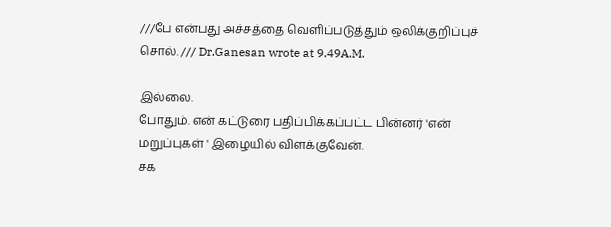///பே என்பது அச்சத்தை வெளிப்படுத்தும் ஒலிக்குறிப்புச் சொல். /// Dr.Ganesan wrote at 9.49A.M.

இல்லை.
போதும். என் கட்டுரை பதிப்பிக்கப்பட்ட பின்னர் 'என் மறுப்புகள் ' இழையில் விளக்குவேன்.
சக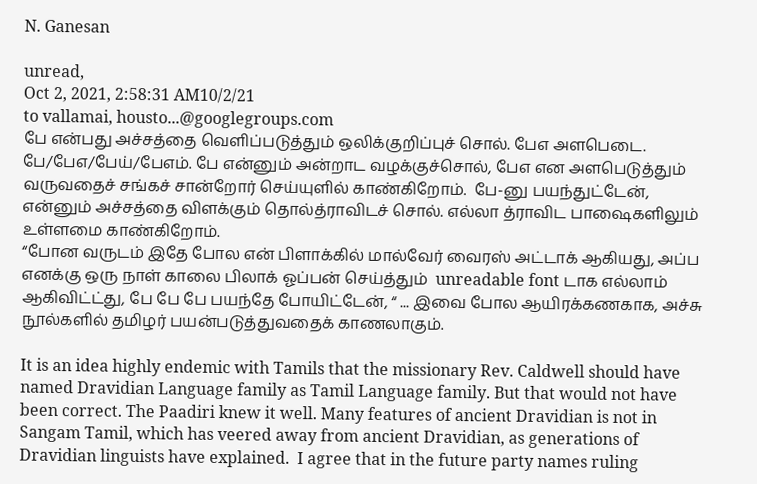N. Ganesan

unread,
Oct 2, 2021, 2:58:31 AM10/2/21
to vallamai, housto...@googlegroups.com
பே என்பது அச்சத்தை வெளிப்படுத்தும் ஒலிக்குறிப்புச் சொல். பேஎ அளபெடை. பே/பேஎ/பேய்/பேஎம். பே என்னும் அன்றாட வழக்குச்சொல், பேஎ என அளபெடுத்தும் வருவதைச் சங்கச் சான்றோர் செய்யுளில் காண்கிறோம்.  பே-னு பயந்துட்டேன், என்னும் அச்சத்தை விளக்கும் தொல்த்ராவிடச் சொல். எல்லா த்ராவிட பாஷைகளிலும் உள்ளமை காண்கிறோம்.
“போன வருடம் இதே போல என் பிளாக்கில் மால்வேர் வைரஸ் அட்டாக் ஆகியது, அப்ப எனக்கு ஒரு நாள் காலை பிலாக் ஓப்பன் செய்த்தும்  unreadable font டாக எல்லாம் ஆகிவிட்ட்து, பே பே பே பயந்தே போயிட்டேன், “ ... இவை போல ஆயிரக்கணகாக, அச்சு நூல்களில் தமிழர் பயன்படுத்துவதைக் காணலாகும்.

It is an idea highly endemic with Tamils that the missionary Rev. Caldwell should have named Dravidian Language family as Tamil Language family. But that would not have been correct. The Paadiri knew it well. Many features of ancient Dravidian is not in Sangam Tamil, which has veered away from ancient Dravidian, as generations of Dravidian linguists have explained.  I agree that in the future party names ruling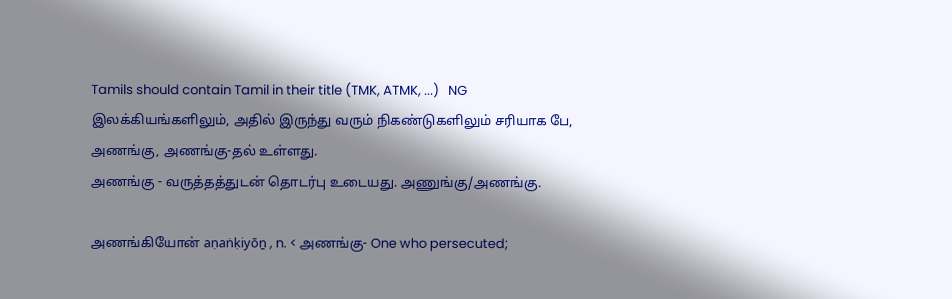Tamils should contain Tamil in their title (TMK, ATMK, ...)   NG
இலக்கியங்களிலும், அதில் இருந்து வரும் நிகண்டுகளிலும் சரியாக பே, அணங்கு, அணங்கு-தல் உள்ளது.
அணங்கு - வருத்தத்துடன் தொடர்பு உடையது. அணுங்கு/அணங்கு.

அணங்கியோன் aṇaṅḳiyōṉ , n. < அணங்கு- One who persecuted;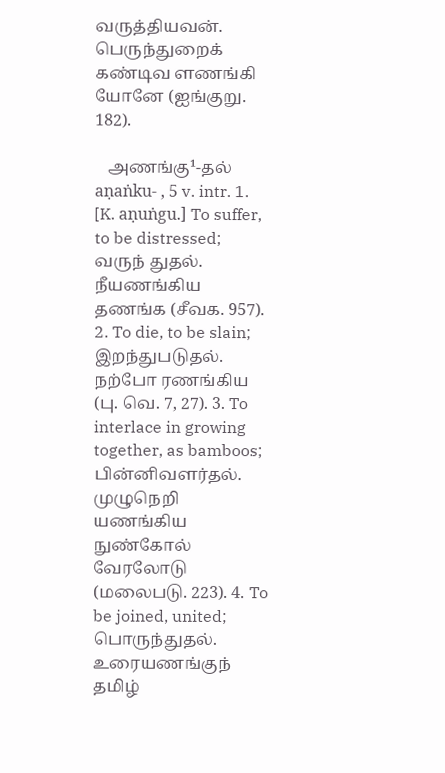வருத்தியவன். பெருந்துறைக் கண்டிவ ளணங்கி யோனே (ஐங்குறு. 182).

   அணங்கு¹-தல் aṇaṅku- , 5 v. intr. 1. [K. aṇuṅgu.] To suffer, to be distressed; வருந் துதல். நீயணங்கிய தணங்க (சீவக. 957). 2. To die, to be slain; இறந்துபடுதல். நற்போ ரணங்கிய (பு. வெ. 7, 27). 3. To interlace in growing together, as bamboos; பின்னிவளர்தல். முழுநெறி யணங்கிய நுண்கோல் வேரலோடு (மலைபடு. 223). 4. To be joined, united; பொருந்துதல். உரையணங்குந் தமிழ்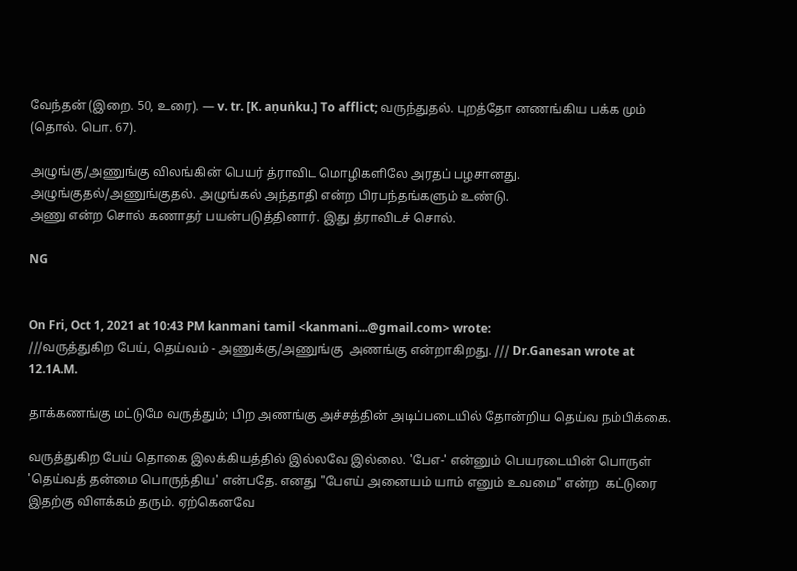வேந்தன் (இறை. 50, உரை). — v. tr. [K. aṇuṅku.] To afflict; வருந்துதல். புறத்தோ னணங்கிய பக்க மும் (தொல். பொ. 67).

அழுங்கு/அணுங்கு விலங்கின் பெயர் த்ராவிட மொழிகளிலே அரதப் பழசானது. அழுங்குதல்/அணுங்குதல். அழுங்கல் அந்தாதி என்ற பிரபந்தங்களும் உண்டு.
அணு என்ற சொல் கணாதர் பயன்படுத்தினார். இது த்ராவிடச் சொல்.

NG


On Fri, Oct 1, 2021 at 10:43 PM kanmani tamil <kanmani...@gmail.com> wrote:
///வருத்துகிற பேய், தெய்வம் - அணுக்கு/அணுங்கு  அணங்கு என்றாகிறது. /// Dr.Ganesan wrote at 12.1A.M.

தாக்கணங்கு மட்டுமே வருத்தும்; பிற அணங்கு அச்சத்தின் அடிப்படையில் தோன்றிய தெய்வ நம்பிக்கை.

வருத்துகிற பேய் தொகை இலக்கியத்தில் இல்லவே இல்லை. 'பேஎ-' என்னும் பெயரடையின் பொருள் 'தெய்வத் தன்மை பொருந்திய' என்பதே. எனது "பேஎய் அனையம் யாம் எனும் உவமை" என்ற  கட்டுரை இதற்கு விளக்கம் தரும். ஏற்கெனவே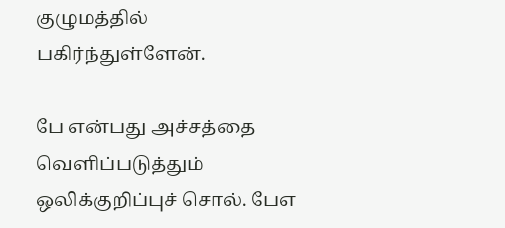குழுமத்தில் பகிர்ந்துள்ளேன்.

பே என்பது அச்சத்தை வெளிப்படுத்தும் ஒலிக்குறிப்புச் சொல். பேஎ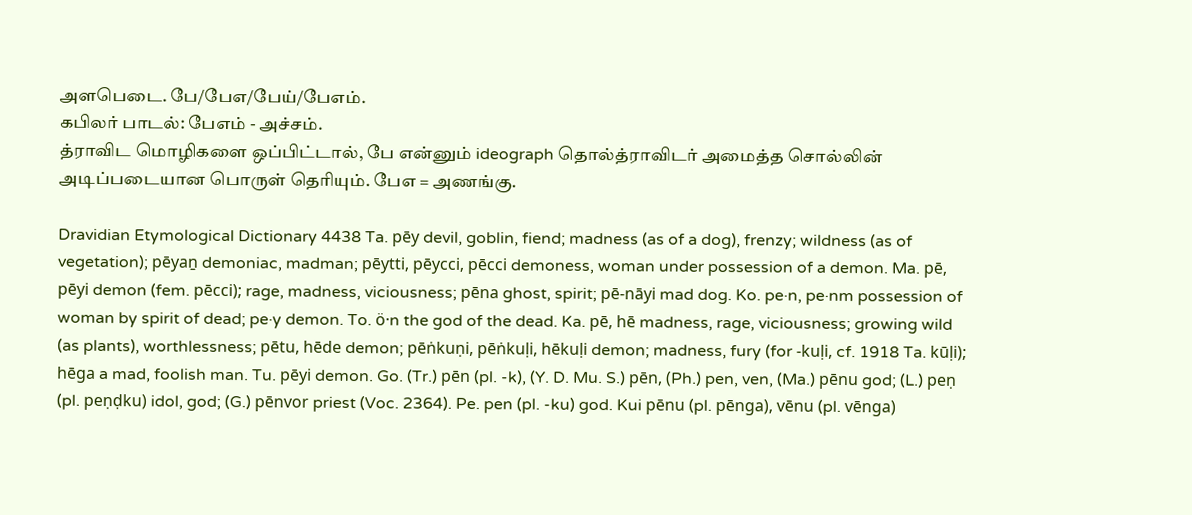அளபெடை. பே/பேஎ/பேய்/பேஎம்.
கபிலர் பாடல்: பேஎம் - அச்சம்.
த்ராவிட மொழிகளை ஒப்பிட்டால், பே என்னும் ideograph தொல்த்ராவிடர் அமைத்த சொல்லின் அடிப்படையான பொருள் தெரியும். பேஎ = அணங்கு.

Dravidian Etymological Dictionary 4438 Ta. pēy devil, goblin, fiend; madness (as of a dog), frenzy; wildness (as of vegetation); pēyaṉ demoniac, madman; pēytti, pēycci, pēcci demoness, woman under possession of a demon. Ma. pē, pēyi demon (fem. pēcci); rage, madness, viciousness; pēna ghost, spirit; pē-nāyi mad dog. Ko. pe·n, pe·nm possession of woman by spirit of dead; pe·y demon. To. ö·n the god of the dead. Ka. pē, hē madness, rage, viciousness; growing wild (as plants), worthlessness; pētu, hēde demon; pēṅkuṇi, pēṅkuḷi, hēkuḷi demon; madness, fury (for -kuḷi, cf. 1918 Ta. kūḷi); hēga a mad, foolish man. Tu. pēyi demon. Go. (Tr.) pēn (pl. -k), (Y. D. Mu. S.) pēn, (Ph.) pen, ven, (Ma.) pēnu god; (L.) peṇ (pl. peṇḍku) idol, god; (G.) pēnvor priest (Voc. 2364). Pe. pen (pl. -ku) god. Kui pēnu (pl. pēnga), vēnu (pl. vēnga)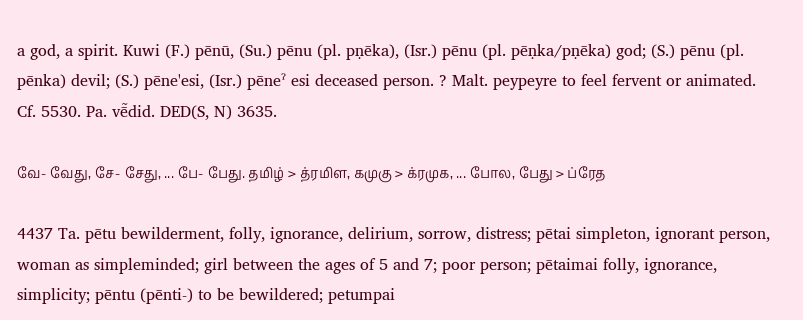a god, a spirit. Kuwi (F.) pēnū, (Su.) pēnu (pl. pṇēka), (Isr.) pēnu (pl. pēṇka/pṇēka) god; (S.) pēnu (pl. pēnka) devil; (S.) pēne'esi, (Isr.) pēneˀ esi deceased person. ? Malt. peypeyre to feel fervent or animated. Cf. 5530. Pa. vē̃did. DED(S, N) 3635.

வே- வேது, சே- சேது, ... பே- பேது. தமிழ் > த்ரமிள, கமுகு > க்ரமுக, ... போல, பேது > ப்ரேத

4437 Ta. pētu bewilderment, folly, ignorance, delirium, sorrow, distress; pētai simpleton, ignorant person, woman as simpleminded; girl between the ages of 5 and 7; poor person; pētaimai folly, ignorance, simplicity; pēntu (pēnti-) to be bewildered; petumpai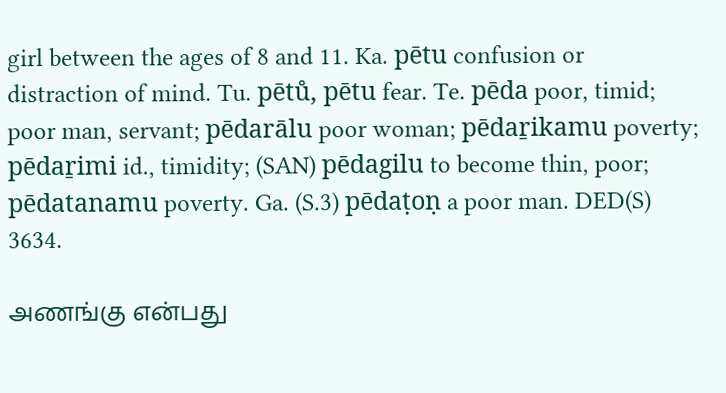girl between the ages of 8 and 11. Ka. pētu confusion or distraction of mind. Tu. pētů, pētu fear. Te. pēda poor, timid; poor man, servant; pēdarālu poor woman; pēdaṟikamu poverty; pēdaṟimi id., timidity; (SAN) pēdagilu to become thin, poor; pēdatanamu poverty. Ga. (S.3) pēdaṭoṇ a poor man. DED(S) 3634.

அணங்கு என்பது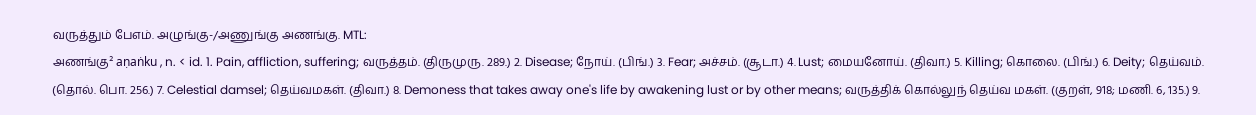வருத்தும் பேஎம். அழுங்கு-/அணுங்கு அணங்கு. MTL:
அணங்கு² aṇaṅku , n. < id. 1. Pain, affliction, suffering; வருத்தம். (திருமுரு. 289.) 2. Disease; நோய். (பிங்.) 3. Fear; அச்சம். (சூடா.) 4. Lust; மையனோய். (திவா.) 5. Killing; கொலை. (பிங்.) 6. Deity; தெய்வம். (தொல். பொ. 256.) 7. Celestial damsel; தெய்வமகள். (திவா.) 8. Demoness that takes away one's life by awakening lust or by other means; வருத்திக் கொல்லுந் தெய்வ மகள். (குறள், 918; மணி. 6, 135.) 9.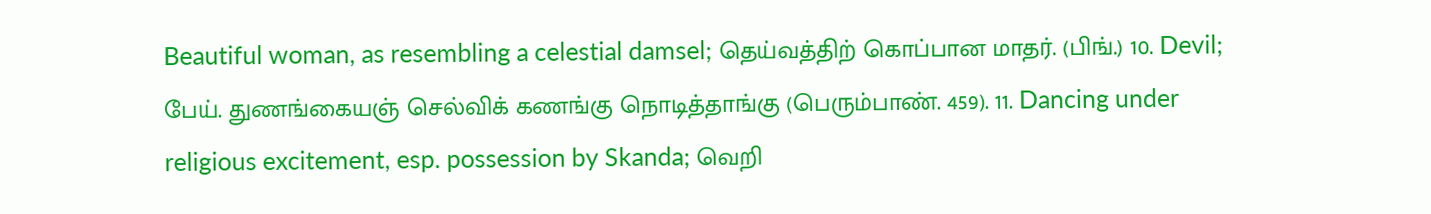Beautiful woman, as resembling a celestial damsel; தெய்வத்திற் கொப்பான மாதர். (பிங்.) 10. Devil; பேய். துணங்கையஞ் செல்விக் கணங்கு நொடித்தாங்கு (பெரும்பாண். 459). 11. Dancing under religious excitement, esp. possession by Skanda; வெறி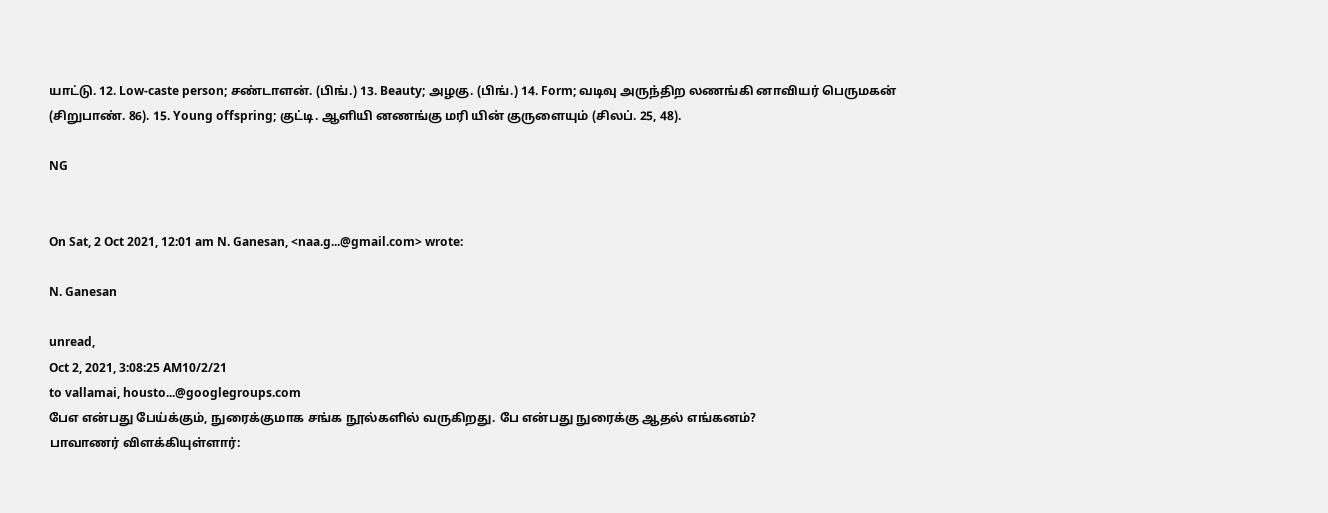யாட்டு. 12. Low-caste person; சண்டாளன். (பிங்.) 13. Beauty; அழகு. (பிங்.) 14. Form; வடிவு அருந்திற லணங்கி னாவியர் பெருமகன் (சிறுபாண். 86). 15. Young offspring; குட்டி. ஆளியி னணங்கு மரி யின் குருளையும் (சிலப். 25, 48).

NG


On Sat, 2 Oct 2021, 12:01 am N. Ganesan, <naa.g...@gmail.com> wrote:

N. Ganesan

unread,
Oct 2, 2021, 3:08:25 AM10/2/21
to vallamai, housto...@googlegroups.com
பேஎ என்பது பேய்க்கும், நுரைக்குமாக சங்க நூல்களில் வருகிறது. பே என்பது நுரைக்கு ஆதல் எங்கனம்?
பாவாணர் விளக்கியுள்ளார்: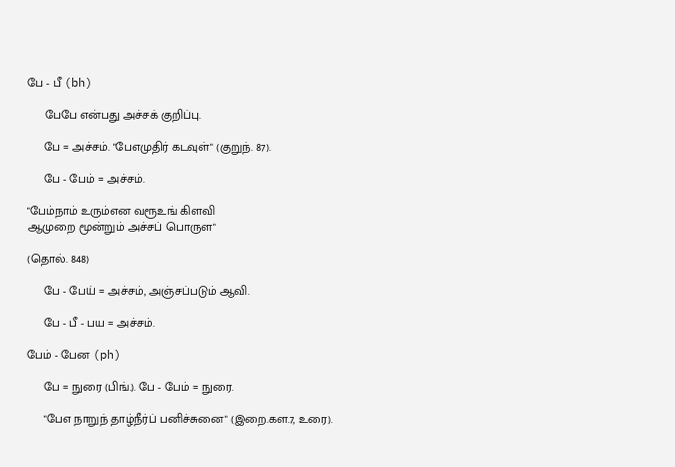பே - பீ (bh)

     பேபே என்பது அச்சக் குறிப்பு.

     பே = அச்சம். "பேஎமுதிர் கடவுள்" (குறுந். 87).

     பே - பேம் = அச்சம்.

"பேம்நாம் உரும்என வரூஉங் கிளவி
ஆமுறை மூன்றும் அச்சப் பொருள"

(தொல். 848)

     பே - பேய் = அச்சம், அஞ்சப்படும் ஆவி.

     பே - பீ - பய = அச்சம்.

பேம் - பேன (ph)

     பே = நுரை (பிங்.). பே - பேம் = நுரை.

     "பேஎ நாறுந் தாழ்நீர்ப் பனிச்சுனை" (இறை.கள.7, உரை).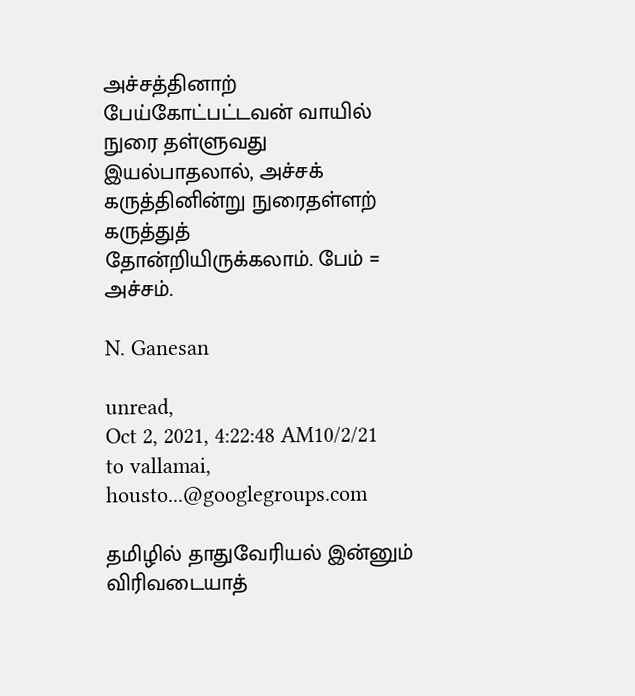அச்சத்தினாற் பேய்கோட்பட்டவன் வாயில் நுரை தள்ளுவது
இயல்பாதலால், அச்சக் கருத்தினின்று நுரைதள்ளற் கருத்துத்
தோன்றியிருக்கலாம். பேம் = அச்சம்.

N. Ganesan

unread,
Oct 2, 2021, 4:22:48 AM10/2/21
to vallamai, housto...@googlegroups.com

தமிழில் தாதுவேரியல் இன்னும் விரிவடையாத்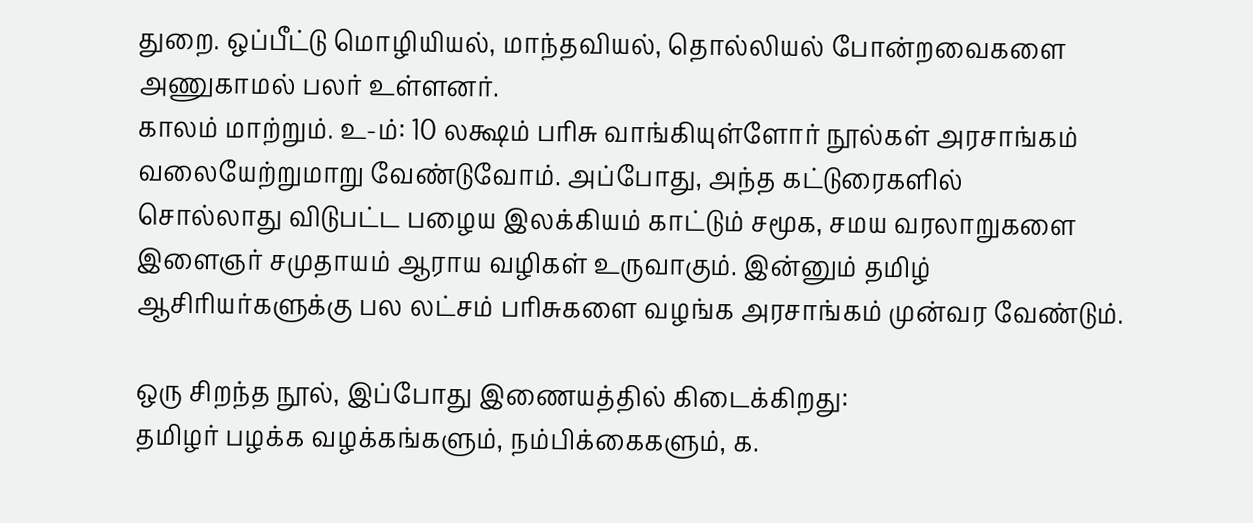துறை. ஒப்பீட்டு மொழியியல், மாந்தவியல், தொல்லியல் போன்றவைகளை அணுகாமல் பலர் உள்ளனர்.
காலம் மாற்றும். உ-ம்: 10 லக்ஷம் பரிசு வாங்கியுள்ளோர் நூல்கள் அரசாங்கம் வலையேற்றுமாறு வேண்டுவோம். அப்போது, அந்த கட்டுரைகளில்
சொல்லாது விடுபட்ட பழைய இலக்கியம் காட்டும் சமூக, சமய வரலாறுகளை இளைஞர் சமுதாயம் ஆராய வழிகள் உருவாகும். இன்னும் தமிழ்
ஆசிரியர்களுக்கு பல லட்சம் பரிசுகளை வழங்க அரசாங்கம் முன்வர வேண்டும்.

ஒரு சிறந்த நூல், இப்போது இணையத்தில் கிடைக்கிறது:
தமிழர் பழக்க வழக்கங்களும், நம்பிக்கைகளும், க.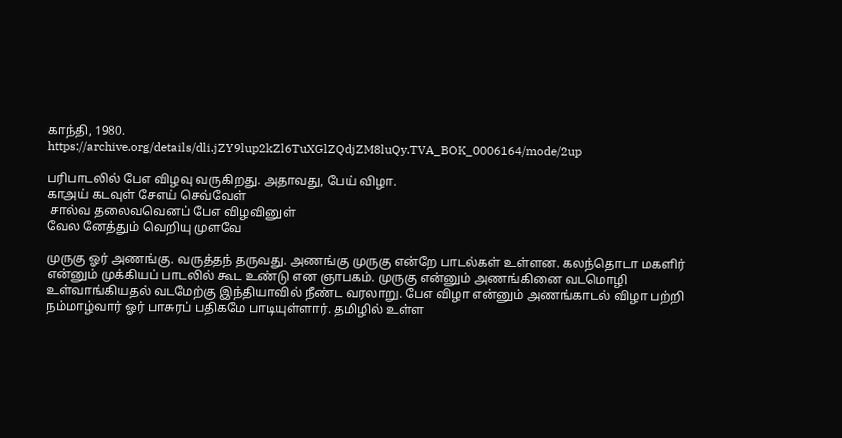காந்தி, 1980.
https://archive.org/details/dli.jZY9lup2kZl6TuXGlZQdjZM8luQy.TVA_BOK_0006164/mode/2up

பரிபாடலில் பேஎ விழவு வருகிறது. அதாவது, பேய் விழா.
காஅய் கடவுள் சேஎய் செவ்வேள்
 சால்வ தலைவவெனப் பேஎ விழவினுள்
வேல னேத்தும் வெறியு முளவே

முருகு ஓர் அணங்கு. வருத்தந் தருவது. அணங்கு முருகு என்றே பாடல்கள் உள்ளன. கலந்தொடா மகளிர் என்னும் முக்கியப் பாடலில் கூட உண்டு என ஞாபகம். முருகு என்னும் அணங்கினை வடமொழி உள்வாங்கியதல் வடமேற்கு இந்தியாவில் நீண்ட வரலாறு. பேஎ விழா என்னும் அணங்காடல் விழா பற்றி நம்மாழ்வார் ஓர் பாசுரப் பதிகமே பாடியுள்ளார். தமிழில் உள்ள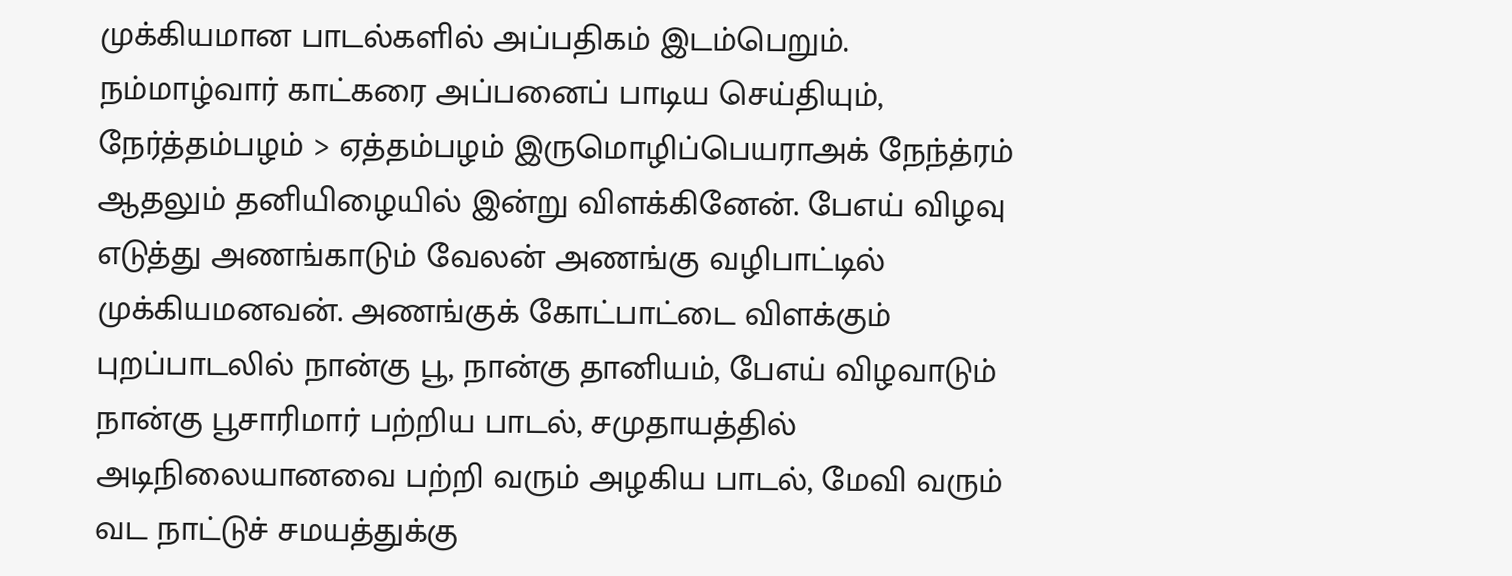முக்கியமான பாடல்களில் அப்பதிகம் இடம்பெறும். நம்மாழ்வார் காட்கரை அப்பனைப் பாடிய செய்தியும், நேர்த்தம்பழம் > ஏத்தம்பழம் இருமொழிப்பெயராஅக் நேந்த்ரம் ஆதலும் தனியிழையில் இன்று விளக்கினேன். பேஎய் விழவு எடுத்து அணங்காடும் வேலன் அணங்கு வழிபாட்டில் முக்கியமனவன். அணங்குக் கோட்பாட்டை விளக்கும் புறப்பாடலில் நான்கு பூ, நான்கு தானியம், பேஎய் விழவாடும் நான்கு பூசாரிமார் பற்றிய பாடல், சமுதாயத்தில் அடிநிலையானவை பற்றி வரும் அழகிய பாடல், மேவி வரும் வட நாட்டுச் சமயத்துக்கு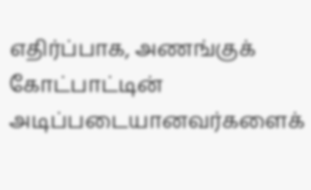எதிர்ப்பாக, அணங்குக் கோட்பாட்டின் அடிப்படையானவர்களைக்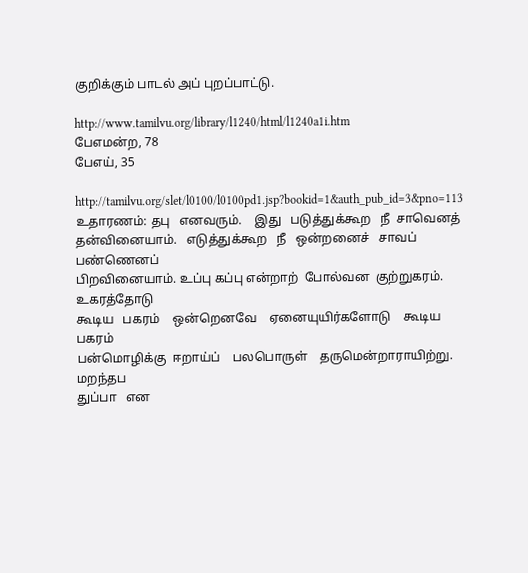குறிக்கும் பாடல் அப் புறப்பாட்டு.

http://www.tamilvu.org/library/l1240/html/l1240a1i.htm
பேஎமன்ற, 78
பேஎய், 35

http://tamilvu.org/slet/l0100/l0100pd1.jsp?bookid=1&auth_pub_id=3&pno=113
உதாரணம்: தபு   எனவரும்.    இது   படுத்துக்கூற   நீ  சாவெனத்
தன்வினையாம்.   எடுத்துக்கூற   நீ   ஒன்றனைச்   சாவப்  பண்ணெனப்
பிறவினையாம். உப்பு கப்பு என்றாற்  போல்வன  குற்றுகரம்.  உகரத்தோடு
கூடிய   பகரம்    ஒன்றெனவே    ஏனையுயிர்களோடு    கூடிய  பகரம்
பன்மொழிக்கு  ஈறாய்ப்    பலபொருள்    தருமென்றாராயிற்று.   மறந்தப
துப்பா   என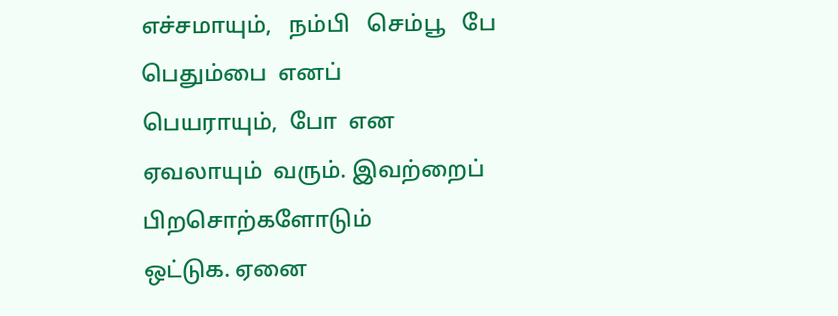எச்சமாயும்,   நம்பி   செம்பூ   பே   பெதும்பை  எனப்
பெயராயும்,  போ  என  ஏவலாயும்  வரும். இவற்றைப் பிறசொற்களோடும்
ஒட்டுக. ஏனை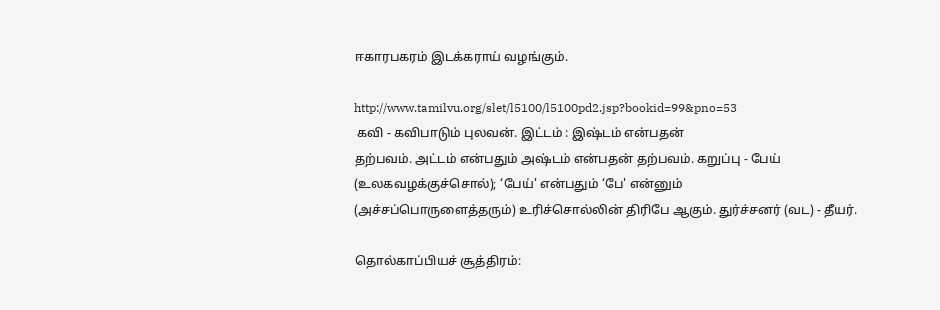ஈகாரபகரம் இடக்கராய் வழங்கும்.

http://www.tamilvu.org/slet/l5100/l5100pd2.jsp?bookid=99&pno=53
 கவி - கவிபாடும் புலவன். இட்டம் : இஷ்டம் என்பதன்
தற்பவம். அட்டம் என்பதும் அஷ்டம் என்பதன் தற்பவம். கறுப்பு - பேய்
(உலகவழக்குச்சொல்); ‘பேய்' என்பதும் ‘பே' என்னும்
(அச்சப்பொருளைத்தரும்) உரிச்சொல்லின் திரிபே ஆகும். துர்ச்சனர் (வட) - தீயர்.

தொல்காப்பியச் சூத்திரம்: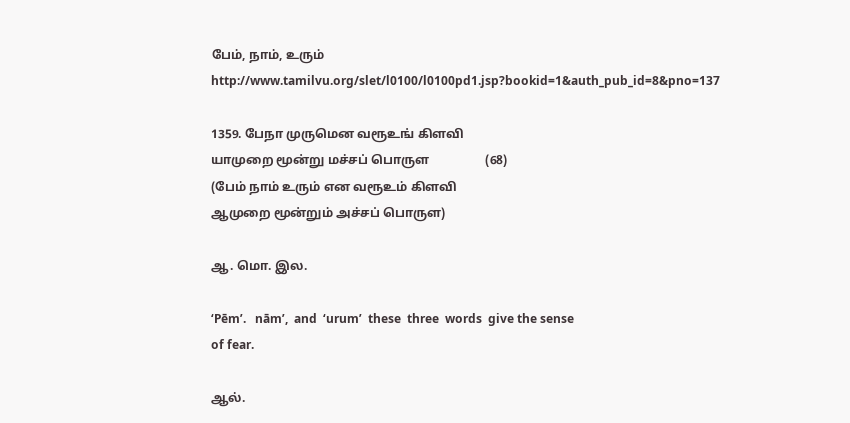பேம், நாம், உரும்
http://www.tamilvu.org/slet/l0100/l0100pd1.jsp?bookid=1&auth_pub_id=8&pno=137

1359. பேநா முருமென வரூஉங் கிளவி
யாமுறை மூன்று மச்சப் பொருள                  (68)
(பேம் நாம் உரும் என வரூஉம் கிளவி
ஆமுறை மூன்றும் அச்சப் பொருள)

ஆ. மொ. இல.

‘Pēm’.   nām’,  and  ‘urum’  these  three  words  give the sense
of fear.

ஆல்.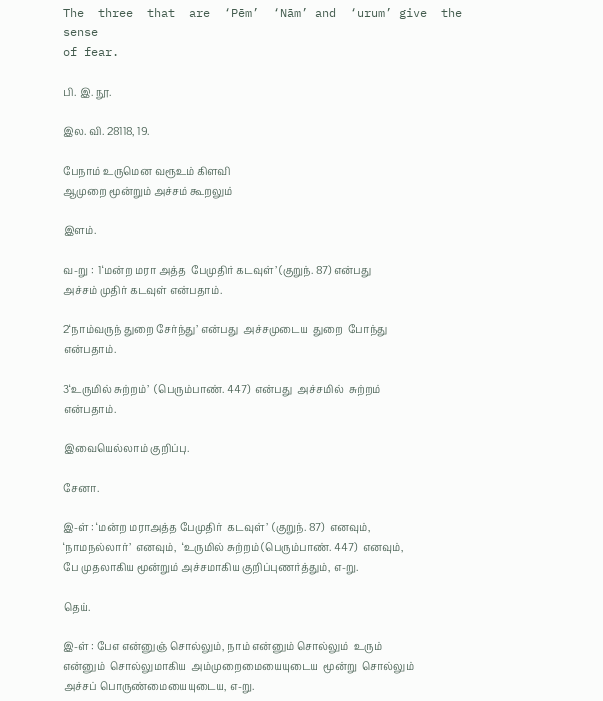The  three  that  are  ‘Pēm’  ‘Nām’ and  ‘urum’ give  the  sense
of fear.

பி. இ. நூ.

இல. வி. 28118, 19.

பேநாம் உருமென வரூஉம் கிளவி
ஆமுறை மூன்றும் அச்சம் கூறலும்

இளம்.

வ-று :  1‘மன்ற மரா அத்த  பேமுதிர் கடவுள்’ (குறுந். 87) என்பது
அச்சம் முதிர் கடவுள் என்பதாம்.

2‘நாம்வருந் துறை சேர்ந்து’ என்பது  அச்சமுடைய  துறை  போந்து
என்பதாம்.

3‘உருமில் சுற்றம்’  (பெரும்பாண். 447)  என்பது  அச்சமில்  சுற்றம்
என்பதாம்.

இவையெல்லாம் குறிப்பு.

சேனா.

இ-ள் : ‘மன்ற மராஅத்த பேமுதிர்  கடவுள்’  (குறுந். 87)  எனவும்,
‘நாமநல்லார்’  எனவும்,  ‘உருமில் சுற்றம் (பெரும்பாண். 447)  எனவும்,
பே முதலாகிய மூன்றும் அச்சமாகிய குறிப்புணர்த்தும், எ-று.

தெய்.

இ-ள் : பேஎ என்னுஞ் சொல்லும், நாம் என்னும் சொல்லும்  உரும்
என்னும்  சொல்லுமாகிய  அம்முறைமையையுடைய  மூன்று  சொல்லும்
அச்சப் பொருண்மையையுடைய, எ-று.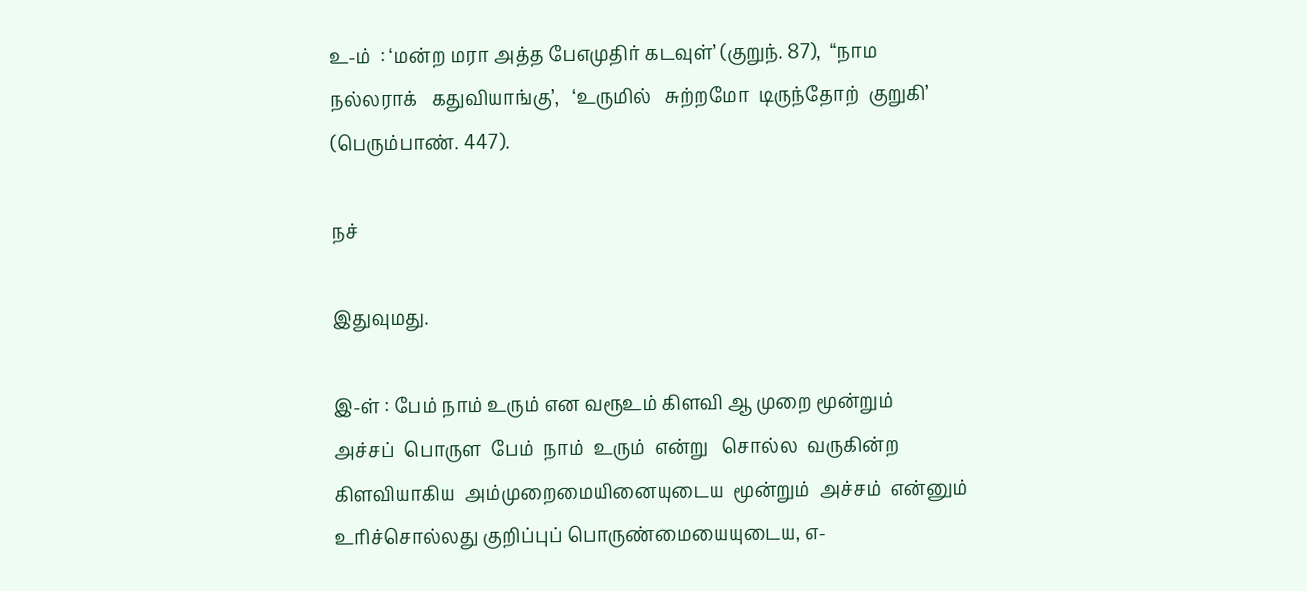உ-ம்  : ‘மன்ற மரா அத்த பேஎமுதிர் கடவுள்’ (குறுந். 87),  “நாம
நல்லராக்   கதுவியாங்கு’,   ‘உருமில்   சுற்றமோ  டிருந்தோற்  குறுகி’
(பெரும்பாண். 447).

நச்

இதுவுமது.

இ-ள் : பேம் நாம் உரும் என வரூஉம் கிளவி ஆ முறை மூன்றும்
அச்சப்  பொருள  பேம்  நாம்  உரும்  என்று   சொல்ல  வருகின்ற
கிளவியாகிய  அம்முறைமையினையுடைய  மூன்றும்  அச்சம்  என்னும்
உரிச்சொல்லது குறிப்புப் பொருண்மையையுடைய, எ-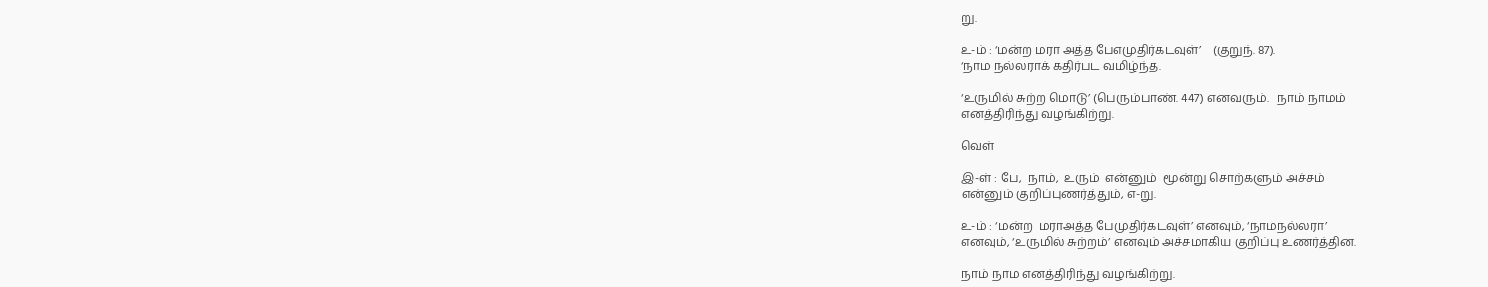று.

உ-ம் : ‘மன்ற மரா அத்த பேஎமுதிர்கடவுள்’    (குறுந். 87).
‘நாம நல்லராக் கதிர்பட வமிழ்ந்த.

‘உருமில் சுற்ற மொடு’ (பெரும்பாண். 447) எனவரும்.   நாம் நாமம்
எனத்திரிந்து வழங்கிற்று.

வெள்

இ-ள் : பே,  நாம்,  உரும்  என்னும்  மூன்று சொற்களும் அச்சம்
என்னும் குறிப்புணர்த்தும், எ-று.

உ-ம் : ‘மன்ற  மராஅத்த பேமுதிர்கடவுள்’ எனவும், ‘நாமநல்லரா’
எனவும், ‘உருமில் சுற்றம்’ எனவும் அச்சமாகிய குறிப்பு உணர்த்தின.

நாம் நாம எனத்திரிந்து வழங்கிற்று.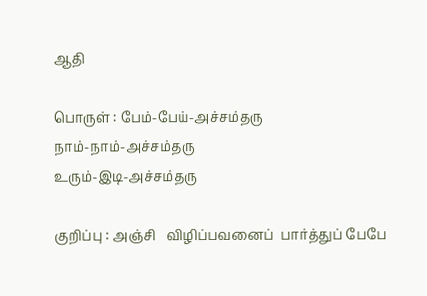ஆதி

பொருள் : பேம்-பேய்-அச்சம்தரு
நாம்-நாம்-அச்சம்தரு
உரும்-இடி-அச்சம்தரு

குறிப்பு : அஞ்சி   விழிப்பவனைப்  பார்த்துப் பேபே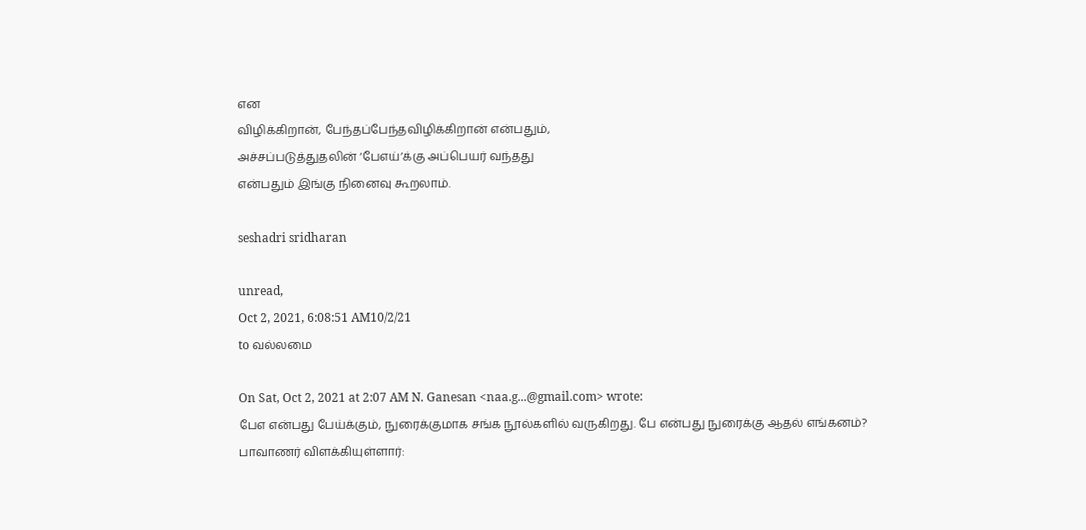என
விழிக்கிறான், பேந்தப்பேந்தவிழிக்கிறான் என்பதும்,
அச்சப்படுத்துதலின் ‘பேஎய்’க்கு அப்பெயர் வந்தது
என்பதும் இங்கு நினைவு கூறலாம்.

seshadri sridharan

unread,
Oct 2, 2021, 6:08:51 AM10/2/21
to வல்லமை

On Sat, Oct 2, 2021 at 2:07 AM N. Ganesan <naa.g...@gmail.com> wrote:
பேஎ என்பது பேய்க்கும், நுரைக்குமாக சங்க நூல்களில் வருகிறது. பே என்பது நுரைக்கு ஆதல் எங்கனம்?
பாவாணர் விளக்கியுள்ளார்: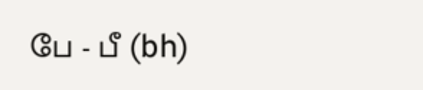பே - பீ (bh)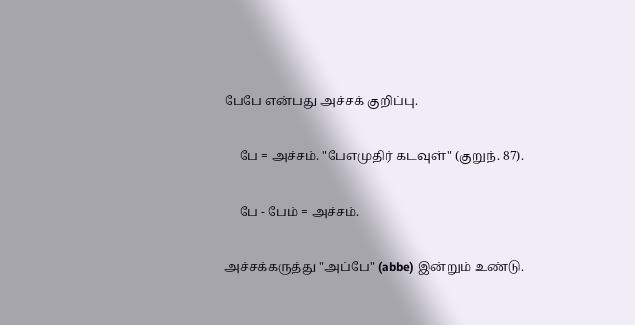பேபே என்பது அச்சக் குறிப்பு.

     பே = அச்சம். "பேஎமுதிர் கடவுள்" (குறுந். 87).

     பே - பேம் = அச்சம்.

அச்சக்கருத்து "அப்பே" (abbe) இன்றும் உண்டு.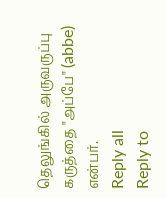தெலுங்கில் அருவருப்பு கருத்தை "அப்பே" (abbe) என்பர்.
Reply all
Reply to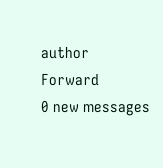author
Forward
0 new messages